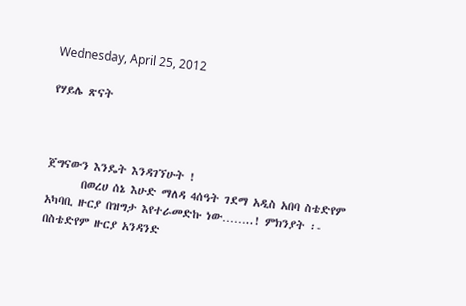Wednesday, April 25, 2012

የሃይሌ ጽናት



ጀግናውን እንዴት እንዳገኘሁት !
       በወረሀ ሰኔ እሁድ ማለዳ 4ሰዓት ገደማ አዲስ አበባ ስቴድየም አካባቢ ዙርያ በዝግታ እየተራመድኩ ነው……..! ምክንያት ፡- በስቴድየም ዙርያ አንዳንድ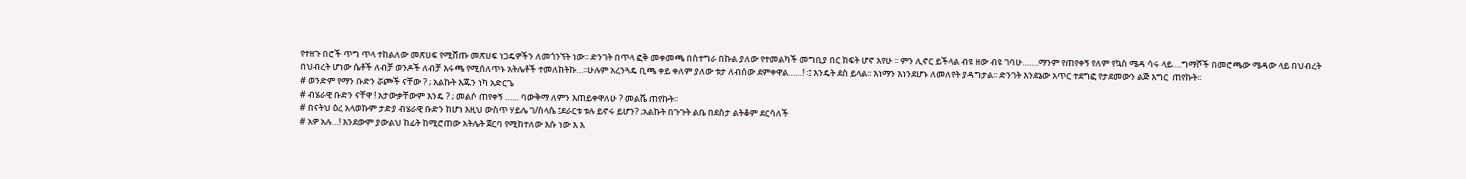የተዘጉ በሮች ጥግ ጥላ ተከልለው መጽሀፍ የሚሸጡ መጽሀፍ ነጋዴዎችን ለመጎንኘት ነው፡፡ ድንገት በጥላ ፎቅ መቀመጫ በስተግራ በኩል ያለው የተመልካች መግቢያ በር ክፍት ሆኖ አየሁ ፡፡ ምን ሊኖር ይችላል ብዩ ዘው ብዩ ገባሁ…….ማንም የጠየቀኝ የለም የኳስ ሜዳ ሳሩ ላይ….ግማሾች በመሮጫው ሜዳው ላይ በህብረት በህብረት ሆነው ሴቶች ለብቻ ወንዶች ለብቻ እሩጫ የሚሰለጥኑ አትሌቶች ተመለከትኩ…፡፡ሁሉም አረንጓዴ ቢጫ ቀይ ቀለም ያለው ቱታ ለብሰው ደምቀዋል……! ፡፤ እንዴት ደስ ይላል፡፡ እነማን እነንደሆኑ ለመለየት ያዳግታል፡፡ ድንገት እንደኔው አጥር ተደግፎ የታደመውን ልጅ እግር  ጠየኩት፡፡
# ወንድም የማን ቡድን ሯጮች ናቸው ? ; አልኩት እጁን ነካ አድርጌ
# ብሄራዊ ቡድን ናቸዋ ! አታውቃቸውም እንዴ ? ; መልሶ ጠየቀኝ …… ባውቅማ ለምን እጠይቀዋለሁ ? መልሼ ጠየኩት፡፡
# በናትህ ዕረ አላወኩም ታድያ ብሄራዊ ቡድን ከሆነ እዚህ ውስጥ ሃይሌ ገ/ስላሴ ፤ደራርቱ ቱሉ ይኖሩ ይሆን? ;አልኩት በጉጉት ልቤ በደስታ ልትቆም ደርሳለች
# አዎ አሉ…! እንደውም ያውልህ ከፊት ከሚሮጠው አትሌት ጀርባ የሚከተለው እሱ ነው እ እ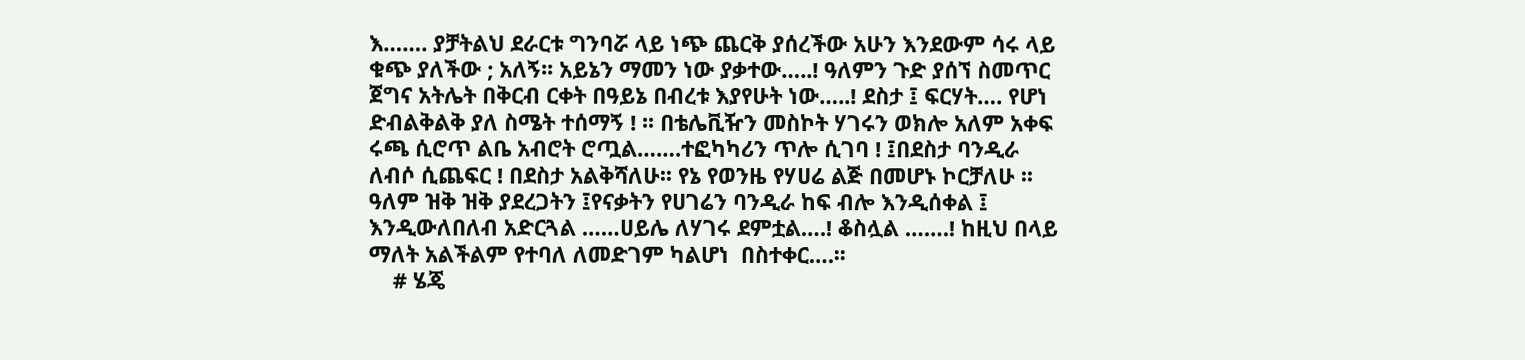እ……. ያቻትልህ ደራርቱ ግንባሯ ላይ ነጭ ጨርቅ ያሰረችው አሁን እንደውም ሳሩ ላይ ቁጭ ያለችው ; አለኝ፡፡ አይኔን ማመን ነው ያቃተው…..! ዓለምን ጉድ ያሰኘ ስመጥር ጀግና አትሌት በቅርብ ርቀት በዓይኔ በብረቱ እያየሁት ነው…..! ደስታ ፤ ፍርሃት…. የሆነ ድብልቅልቅ ያለ ስሜት ተሰማኝ ! ፡፡ በቴሌቪዥን መስኮት ሃገሩን ወክሎ አለም አቀፍ ሩጫ ሲሮጥ ልቤ አብሮት ሮጧል…….ተፎካካሪን ጥሎ ሲገባ ! ፤በደስታ ባንዲራ ለብሶ ሲጨፍር ! በደስታ አልቅሻለሁ፡፡ የኔ የወንዜ የሃሀሬ ልጅ በመሆኑ ኮርቻለሁ ፡፡ ዓለም ዝቅ ዝቅ ያደረጋትን ፤የናቃትን የሀገሬን ባንዲራ ከፍ ብሎ እንዲሰቀል ፤ እንዲውለበለብ አድርጓል ……ሀይሌ ለሃገሩ ደምቷል….! ቆስሏል …….! ከዚህ በላይ ማለት አልችልም የተባለ ለመድገም ካልሆነ  በስተቀር….፡፡
    # ሄጄ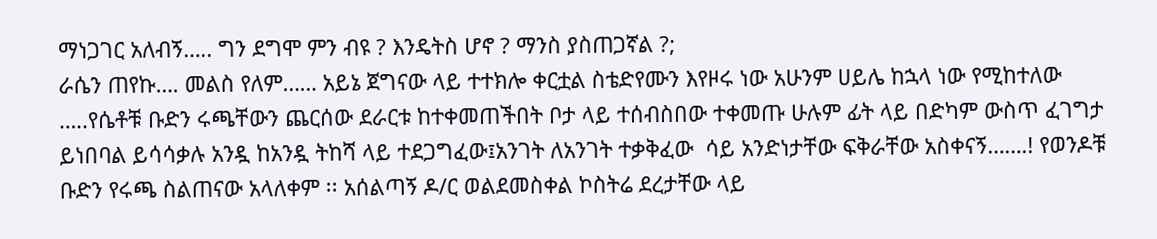ማነጋገር አለብኝ….. ግን ደግሞ ምን ብዩ ? እንዴትስ ሆኖ ? ማንስ ያስጠጋኛል ?;
ራሴን ጠየኩ…. መልስ የለም…… አይኔ ጀግናው ላይ ተተክሎ ቀርቷል ስቴድየሙን እየዞሩ ነው አሁንም ሀይሌ ከኋላ ነው የሚከተለው …..የሴቶቹ ቡድን ሩጫቸውን ጨርሰው ደራርቱ ከተቀመጠችበት ቦታ ላይ ተሰብስበው ተቀመጡ ሁሉም ፊት ላይ በድካም ውስጥ ፈገግታ ይነበባል ይሳሳቃሉ አንዷ ከአንዷ ትከሻ ላይ ተደጋግፈው፤አንገት ለአንገት ተቃቅፈው  ሳይ አንድነታቸው ፍቅራቸው አስቀናኝ…….! የወንዶቹ ቡድን የሩጫ ስልጠናው አላለቀም ፡፡ አሰልጣኝ ዶ/ር ወልደመስቀል ኮስትሬ ደረታቸው ላይ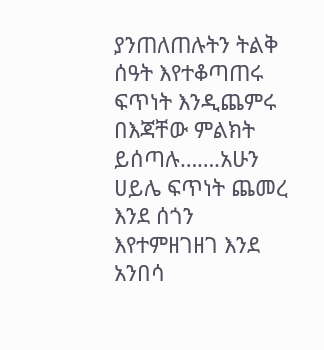ያንጠለጠሉትን ትልቅ ሰዓት እየተቆጣጠሩ ፍጥነት እንዲጨምሩ በእጃቸው ምልክት ይሰጣሉ…….አሁን ሀይሌ ፍጥነት ጨመረ እንደ ሰጎን እየተምዘገዘገ እንደ አንበሳ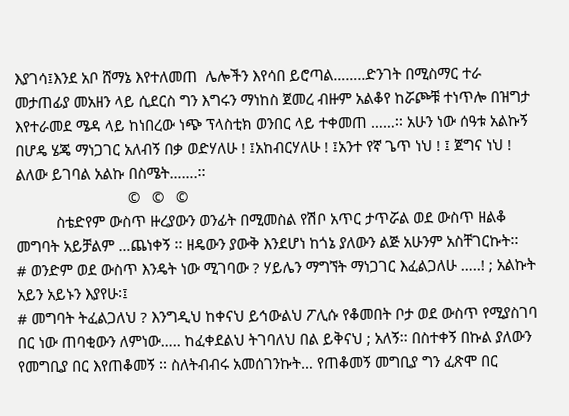እያገሳ፤እንደ አቦ ሸማኔ እየተለመጠ  ሌሎችን እየሳበ ይሮጣል……..ድንገት በሚስማር ተራ መታጠፊያ መአዘን ላይ ሲደርስ ግን እግሩን ማነከስ ጀመረ ብዙም አልቆየ ከሯጮቹ ተነጥሎ በዝግታ እየተራመደ ሜዳ ላይ ከነበረው ነጭ ፕላስቲክ ወንበር ላይ ተቀመጠ ……፡፡ አሁን ነው ሰዓቱ አልኩኝ በሆዴ ሄጄ ማነጋገር አለብኝ በቃ ወድሃለሁ ! ፤አከብርሃለሁ ! ፤አንተ የኛ ጌጥ ነህ ! ፤ ጀግና ነህ ! ልለው ይገባል አልኩ በስሜት…….፡፡
                            ©   ©   ©
          ስቴድየም ውስጥ ዙረያውን ወንፊት በሚመስል የሽቦ አጥር ታጥሯል ወደ ውስጥ ዘልቆ መግባት አይቻልም …ጨነቀኝ ፡፡ ዘዴውን ያውቅ እንደሆነ ከጎኔ ያለውን ልጅ አሁንም አስቸገርኩት፡፡
# ወንድም ወደ ውስጥ እንዴት ነው ሚገባው ? ሃይሌን ማግኘት ማነጋገር እፈልጋለሁ …..! ; አልኩት አይን አይኑን እያየሁ፡፤
# መግባት ትፈልጋለህ ? እንግዲህ ከቀናህ ይኅውልህ ፖሊሱ የቆመበት ቦታ ወደ ውስጥ የሚያስገባ በር ነው ጠባቂውን ለምነው….. ከፈቀደልህ ትገባለህ በል ይቅናህ ; አለኝ፡፡ በስተቀኝ በኩል ያለውን የመግቢያ በር እየጠቆመኝ ፡፡ ስለትብብሩ አመሰገንኩት… የጠቆመኝ መግቢያ ግን ፈጽሞ በር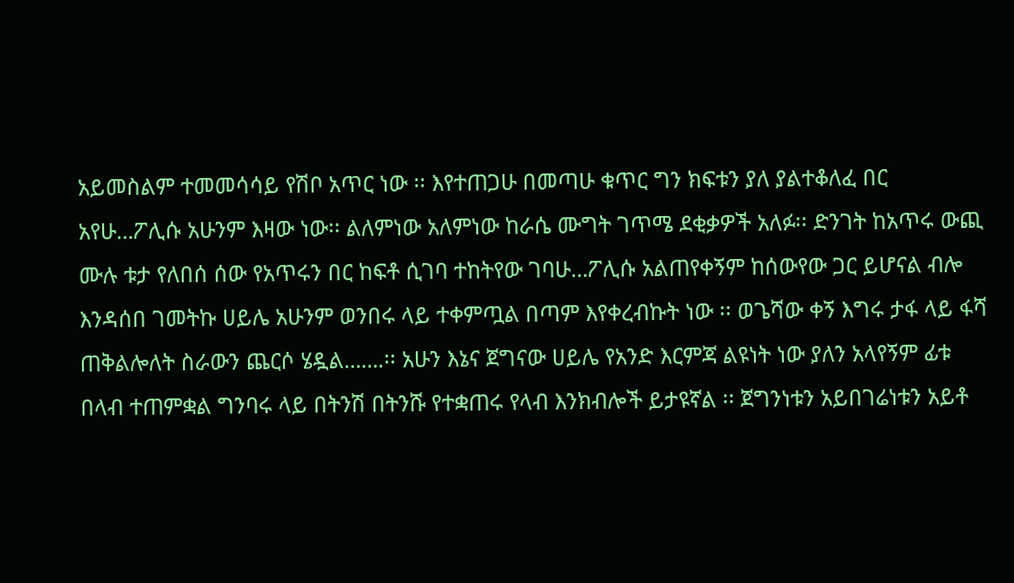አይመስልም ተመመሳሳይ የሽቦ አጥር ነው ፡፡ እየተጠጋሁ በመጣሁ ቁጥር ግን ክፍቱን ያለ ያልተቆለፈ በር አየሁ…ፖሊሱ አሁንም እዛው ነው፡፡ ልለምነው አለምነው ከራሴ ሙግት ገጥሜ ደቂቃዎች አለፉ፡፡ ድንገት ከአጥሩ ውጪ ሙሉ ቱታ የለበሰ ሰው የአጥሩን በር ከፍቶ ሲገባ ተከትየው ገባሁ…ፖሊሱ አልጠየቀኝም ከሰውየው ጋር ይሆናል ብሎ እንዳሰበ ገመትኩ ሀይሌ አሁንም ወንበሩ ላይ ተቀምጧል በጣም እየቀረብኩት ነው ፡፡ ወጌሻው ቀኝ እግሩ ታፋ ላይ ፋሻ ጠቅልሎለት ስራውን ጨርሶ ሄዷል…….፡፡ አሁን እኔና ጀግናው ሀይሌ የአንድ እርምጃ ልዩነት ነው ያለን አላየኝም ፊቱ በላብ ተጠምቋል ግንባሩ ላይ በትንሽ በትንሹ የተቋጠሩ የላብ እንክብሎች ይታዩኛል ፡፡ ጀግንነቱን አይበገሬነቱን አይቶ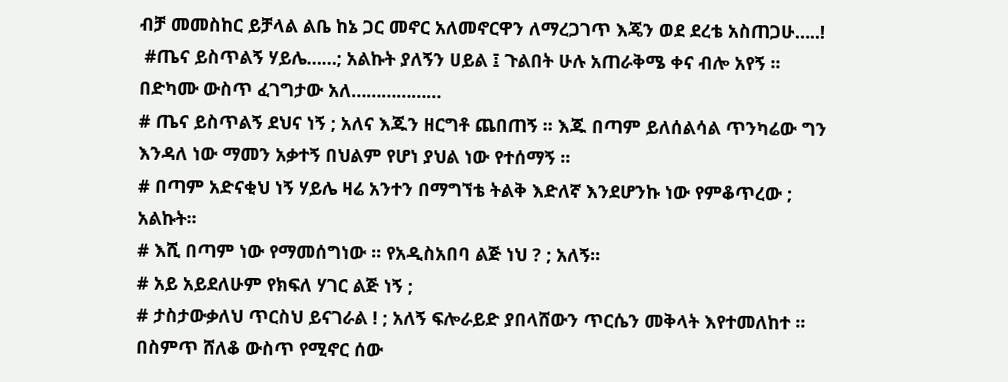ብቻ መመስከር ይቻላል ልቤ ከኔ ጋር መኖር አለመኖርዋን ለማረጋገጥ እጄን ወደ ደረቴ አስጠጋሁ…..!
 #ጤና ይስጥልኝ ሃይሌ……; አልኩት ያለኝን ሀይል ፤ ጉልበት ሁሉ አጠራቅሜ ቀና ብሎ አየኝ ፡፡ በድካሙ ውስጥ ፈገግታው አለ………………
# ጤና ይስጥልኝ ደህና ነኝ ; አለና እጁን ዘርግቶ ጨበጠኝ ፡፡ እጁ በጣም ይለሰልሳል ጥንካሬው ግን እንዳለ ነው ማመን አቃተኝ በህልም የሆነ ያህል ነው የተሰማኝ ፡፡
# በጣም አድናቂህ ነኝ ሃይሌ ዛሬ አንተን በማግኘቴ ትልቅ እድለኛ እንደሆንኩ ነው የምቆጥረው ; አልኩት፡፡
# እሺ በጣም ነው የማመሰግነው ፡፡ የአዲስአበባ ልጅ ነህ ? ; አለኝ፡፡
# አይ አይደለሁም የክፍለ ሃገር ልጅ ነኝ ;
# ታስታውቃለህ ጥርስህ ይናገራል ! ; አለኝ ፍሎራይድ ያበላሸውን ጥርሴን መቅላት እየተመለከተ ፡፡ በስምጥ ሸለቆ ውስጥ የሚኖር ሰው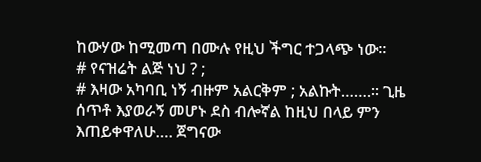ከውሃው ከሚመጣ በሙሉ የዚህ ችግር ተጋላጭ ነው፡፡
# የናዝሬት ልጅ ነህ ? ;
# እዛው አካባቢ ነኝ ብዙም አልርቅም ; አልኩት…….፡፡ ጊዜ ሰጥቶ እያወራኝ መሆኑ ደስ ብሎኛል ከዚህ በላይ ምን እጠይቀዋለሁ…. ጀግናው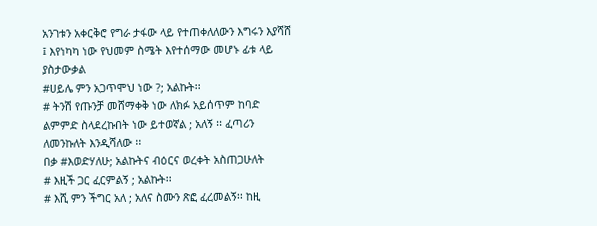አንገቱን አቀርቅሮ የግራ ታፋው ላይ የተጠቀለለውን እግሩን እያሻሸ ፤ እየነካካ ነው የህመም ስሜት እየተሰማው መሆኑ ፊቱ ላይ ያስታውቃል
#ሀይሌ ምን አጋጥሞህ ነው ?; አልኩት፡፡
# ትንሽ የጡንቻ መሸማቀቅ ነው ለክፉ አይሰጥም ከባድ ልምምድ ስላደረኩበት ነው ይተወኛል ; አለኝ ፡፡ ፈጣሪን ለመንኩለት እንዲሻለው ፡፡
በቃ #እወድሃለሁ; አልኩትና ብዕርና ወረቀት አስጠጋሁለት
# እዚች ጋር ፈርምልኝ ; አልኩት፡፡
# እሺ ምን ችግር አለ ; አለና ስሙን ጽፎ ፈረመልኝ፡፡ ከዚ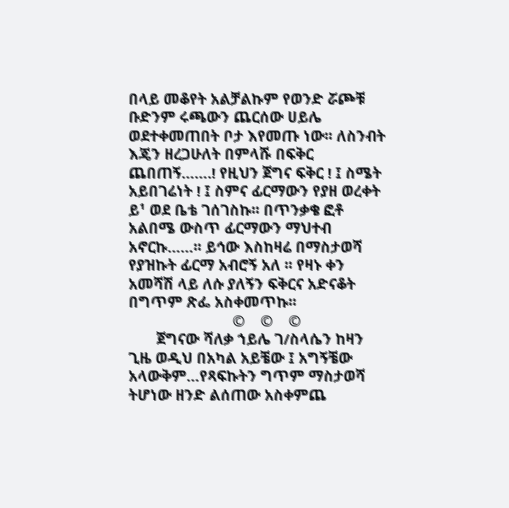በላይ መቆየት አልቻልኩም የወንድ ሯጮቹ ቡድንም ሩጫውን ጨርሰው ሀይሌ ወደተቀመጠበት ቦታ እየመጡ ነው፡፡ ለስንብት እጄን ዘረጋሁለት በምላሹ በፍቅር ጨበጠኝ…….! የዚህን ጀግና ፍቅር ! ፤ ስሜት አይበገሬነት ! ፤ ስምና ፊርማውን የያዘ ወረቀት ይ¹ ወደ ቤቴ ገሰገስኩ፡፡ በጥንቃቄ ፎቶ አልበሜ ውስጥ ፊርማውን ማህተብ አኖርኩ……፡፡ ይኅው እስከዛሬ በማስታወሻ የያዝኩት ፊርማ አብሮኝ አለ ፡፡ የዛኑ ቀን አመሻሽ ላይ ለሱ ያለኝን ፍቅርና አድናቆት በግጥም ጽፌ አስቀመጥኩ፡፡
                          ©    ©    ©
       ጀግናው ሻለቃ ኀይሌ ገ/ስላሴን ከዛን ጊዜ ወዲህ በአካል አይቼው ፤ አግኝቼው አላውቅም…የጻፍኩትን ግጥም ማስታወሻ ትሆነው ዘንድ ልሰጠው አስቀምጨ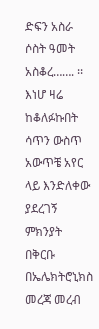ድፍን አስራ ሶስት ዓመት አስቆረ……. ፡፡ እነሆ ዛሬ ከቆለፉኩበት ሳጥን ውስጥ አውጥቼ አየር ላይ እንድለቀው ያደረገኝ ምክንያት በቅርቡ በኤሌክትሮኒክስ መረጃ መረብ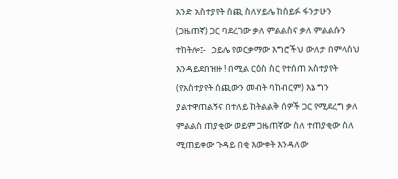አንድ አስተያየት ሰጪ ስለሃይሌ ከሰይፉ ፋንታሁን (ጋዜጠኛ) ጋር ባደረገው ቃለ ምልልስና ቃለ ምልልሱን ተከትሎ፤-   ኃይሌ የወርቃማው እግሮችህ ውለታ በምላስህ እንዳይደበዝዙ ! በሚል ርዕስ ስር የተሰጠ አስተያየት (የአስተያየት ሰጪውን መብት ባከብርም) እኔ ግን ያልተዋጠልኝና በተለይ ከትልልቅ ሰዎች ጋር የሚደረግ ቃለ ምልልስ ጠያቂው ወይም ጋዜጠኛው ስለ ተጠያቂው ስለ ሚጠይቀው ጉዳይ በቂ እውቀት እንዳለው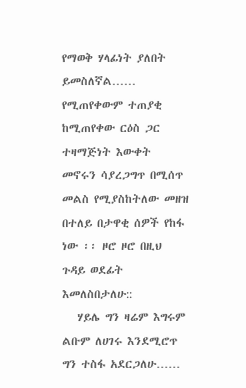የማወቅ ሃላፊነት ያለበት ይመስለኛል…… የሚጠየቀውም ተጠያቂ ከሚጠየቀው ርዕስ ጋር ተዛማጅነት እውቀት መኖሩን ሳያረጋግጥ በሚሰጥ መልስ የሚያስከትለው መዘዝ በተለይ በታዋቂ ሰዎች የከፋ ነው ፡፡ ዞሮ ዞሮ በዚህ ጉዳይ ወደፊት እመለስበታለሁ::
   ሃይሌ ግን ዛሬም እግሩም ልቡም ለሀገሩ እንደሚሮጥ ግን ተስፋ አደርጋለሁ……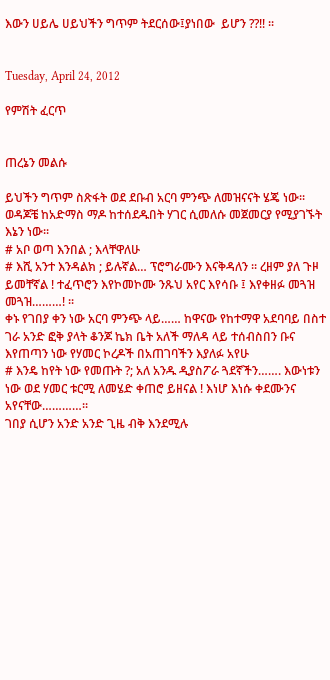እውን ሀይሌ ሀይህችን ግጥም ትደርሰው፤ያነበው  ይሆን ??!! ፡፡


Tuesday, April 24, 2012

የምሽት ፈርጥ


ጠረኔን መልሱ

ይህችን ግጥም ስጽፋት ወደ ደቡብ አርባ ምንጭ ለመዝናናት ሄጄ ነው፡፡ ወዳጆቼ ከአድማስ ማዶ ከተሰደዱበት ሃገር ሲመለሱ መጀመርያ የሚያገኙት እኔን ነው፡፡
# አቦ ወጣ እንበል ; እላቸዋለሁ
# እሺ አንተ እንዳልክ ; ይሉኛል… ፕሮግራሙን እናቅዳለን ፡፡ ረዘም ያለ ጉዞ ይመቸኛል ! ተፈጥሮን እየኮመኮሙ ንጹህ አየር እየሳቡ ፤ እየቀዘፉ መጓዝ መጓዝ………! ፡፡
ቀኑ የገበያ ቀን ነው አርባ ምንጭ ላይ…… ከዋናው የከተማዋ አደባባይ በስተ ገራ አንድ ፎቅ ያላት ቆንጆ ኬክ ቤት አለች ማለዳ ላይ ተሰብስበን ቡና እየጠጣን ነው የሃመር ኮረዶች በአጠገባችን እያለፉ አየሁ
# እንዴ ከየት ነው የመጡት ?; አለ አንዱ ዲያስፖራ ጓደኛችን……. እውነቱን ነው ወደ ሃመር ቱርሚ ለመሄድ ቀጠሮ ይዘናል ! እነሆ እነሱ ቀደሙንና አየናቸው…………፡፡
ገበያ ሲሆን አንድ አንድ ጊዜ ብቅ እንደሚሉ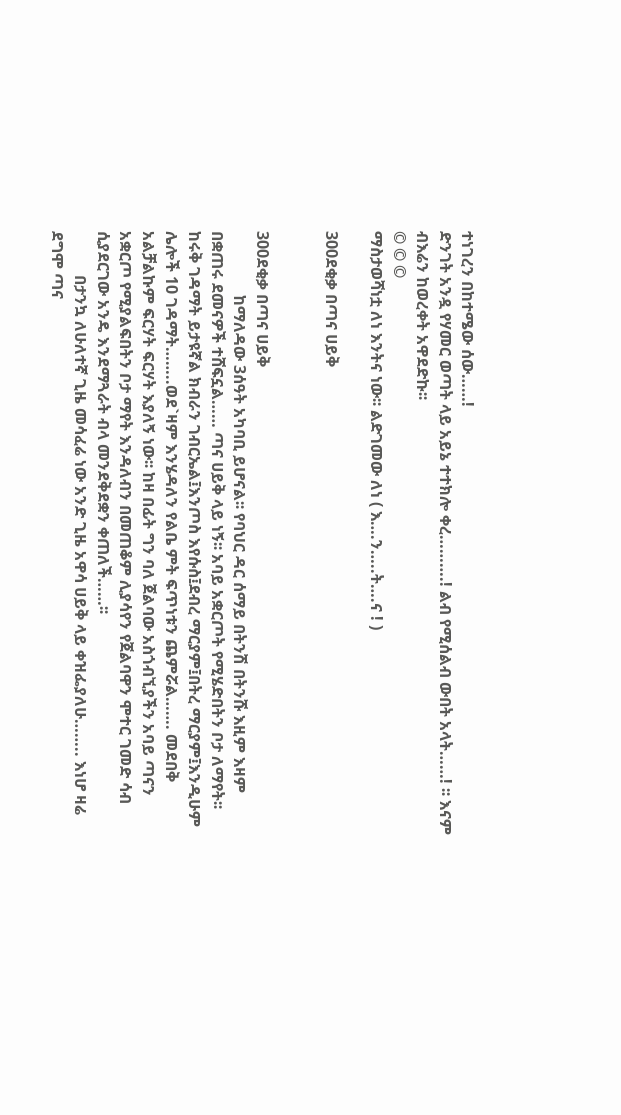ተነገረን በከተሜው ሰው……!
ድንገት አንዷ የሃመር ወጣት ላይ አይኔ ተተክሎ ቀረ……….! ልብ የሚሰልብ ውበት አላት……! ፡፡ እናም ብእሬን ከወረቀት አዋደድኩ፡፡
© © ©
ማስታወሻነቷ ለነ እንትና ነው፡፡ ልድገመው ለነ ( እ….ን…..ት….ና ! )

300ደቂቃ በጣና ሀይቅ


300ደቂቃ በጣና ሀይቅ
                ከማለዳው 3ሰዓት አካባቢ ይሆናል፡፡ የባህር ዳር ሰማይ በትንሽ በትንሹ እዚም እዛም በቋጠሩ ደመናዎች ተሸፍኗል…… ጣና ሀይቅ ላይ ነኝ፡፡ አባይ አቋርጦት የሚሄድበትን ቦታ ለማየት፡፡ ከሩቅ ገዳማት ይታዩኛል ክብራን ገብርኤል፤እንጦስ እየሱስ፤ደብረ ማርያም፤በትረ ማርያም፤እንዲሁም ሌሎች 10 ገዳማት……..ወደ`ዛም እንሄዳለን የልቤ ምት ፍጥነቱን ጨምሯል……. መደበቅ አልቻልኩም ፍርሃት ፍርሃት እያለኝ ነው፡፡ ከዛ በፊት ግን ባለ ጀልባው አስጎብኚያችን አባይ ጣናን አቋርጦ የሚያልፍበትን ቦታ ማየት እንዳለብን በመጠቆም ሊያሳየን የጀልባዋን ሞተር ገመድ ሳብ ሲያደርገው አንዴ እንደማጓራት ብላ መንደቅደቋን ቀጠለች……፡፡
           በታንኳ ለሁለተኛ ጊዜ መሳፈሬ ነው አንድ ጊዜ አዋሳ ሀይቅ ላይ ቀዝፌያለሁ…….. እነሆ ዛሬ ደግሞ ጣና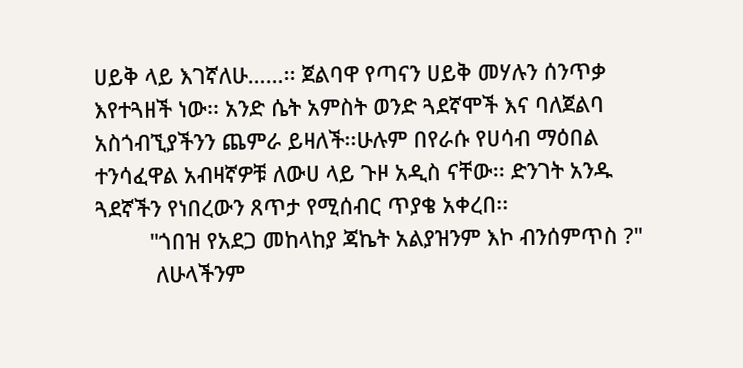ሀይቅ ላይ እገኛለሁ……፡፡ ጀልባዋ የጣናን ሀይቅ መሃሉን ሰንጥቃ እየተጓዘች ነው፡፡ አንድ ሴት አምስት ወንድ ጓደኛሞች እና ባለጀልባ አስጎብኚያችንን ጨምራ ይዛለች፡፡ሁሉም በየራሱ የሀሳብ ማዕበል ተንሳፈዋል አብዛኛዎቹ ለውሀ ላይ ጉዞ አዲስ ናቸው፡፡ ድንገት አንዱ ጓደኛችን የነበረውን ጸጥታ የሚሰብር ጥያቄ አቀረበ፡፡
         "ጎበዝ የአደጋ መከላከያ ጃኬት አልያዝንም እኮ ብንሰምጥስ ?"
          ለሁላችንም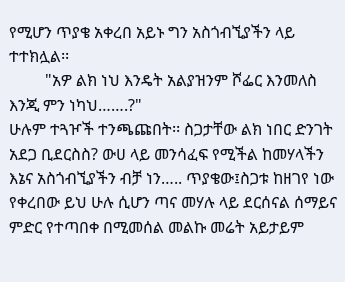የሚሆን ጥያቄ አቀረበ አይኑ ግን አስጎብኚያችን ላይ ተተክሏል፡፡
         "አዎ ልክ ነህ እንዴት አልያዝንም ሾፌር እንመለስ እንጂ ምን ነካህ…….?"
ሁሉም ተጓዦች ተንጫጩበት፡፡ ስጋታቸው ልክ ነበር ድንገት አደጋ ቢደርስስ? ውሀ ላይ መንሳፈፍ የሚችል ከመሃላችን እኔና አስጎብኚያችን ብቻ ነን….. ጥያቄው፤ስጋቱ ከዘገየ ነው የቀረበው ይህ ሁሉ ሲሆን ጣና መሃሉ ላይ ደርሰናል ሰማይና ምድር የተጣበቀ በሚመሰል መልኩ መሬት አይታይም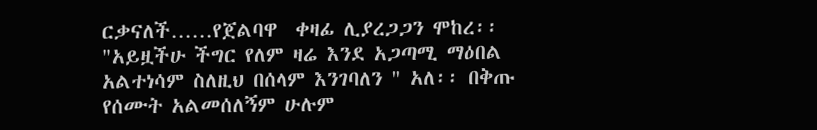ርቃናለች……የጀልባዋ  ቀዛፊ ሊያረጋጋን ሞከረ፡፡ "አይዟችሁ ችግር የለም ዛሬ እንደ አጋጣሚ ማዕበል አልተነሳም ስለዚህ በሰላም እንገባለን " አለ፡፡ በቅጡ የሰሙት አልመሰለኝም ሁሉም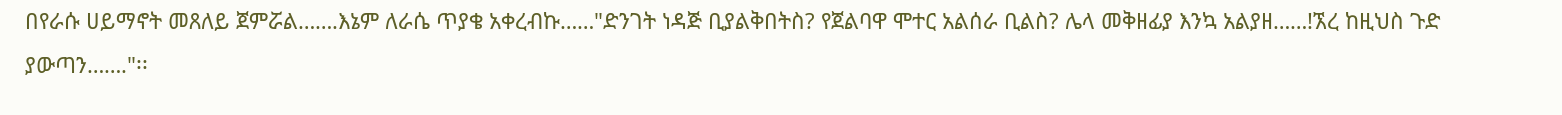በየራሱ ሀይማኖት መጸለይ ጀምሯል…….እኔም ለራሴ ጥያቄ አቀረብኩ……"ድንገት ነዳጅ ቢያልቅበትስ? የጀልባዋ ሞተር አልሰራ ቢልስ? ሌላ መቅዘፊያ እንኳ አልያዘ……!ኧረ ከዚህስ ጉድ ያውጣን……."፡፡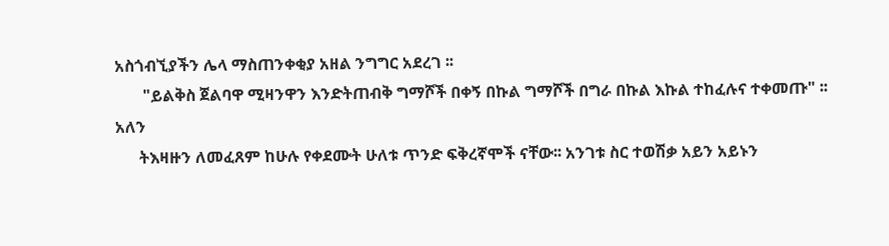አስጎብኚያችን ሌላ ማስጠንቀቂያ አዘል ንግግር አደረገ ፡፡
       "ይልቅስ ጀልባዋ ሚዛንዋን እንድትጠብቅ ግማሾች በቀኝ በኩል ግማሾች በግራ በኩል እኩል ተከፈሉና ተቀመጡ" ፡፡ አለን
      ትእዛዙን ለመፈጸም ከሁሉ የቀደሙት ሁለቱ ጥንድ ፍቅረኛሞች ናቸው፡፡ አንገቱ ስር ተወሽቃ አይን አይኑን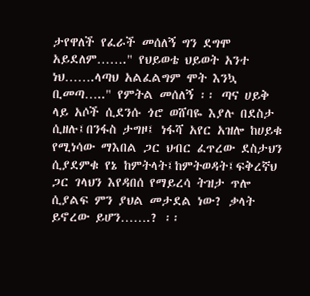ታየዋለች የፈራች መሰለኝ ግን ደግሞ አይደለም……." የህይወቴ ህይወት አንተ ነህ…….ላጣህ አልፈልግም ሞት እንኳ ቢመጣ….." የምትል መሰለኝ ፡፡ ጣና ሀይቅ ላይ አሶች ሲደንሱ ጎሮ ወሸባዬ እያሉ በደስታ ሲዘሉ፤በንፋስ ታግዞ፤ ነፋሻ አየር አዝሎ ከሀይቁ የሚነሳው ማእበል ጋር ህብር ፈጥረው ደስታህን ሲያደምቁ የኔ ከምትላት፤ከምትወዳት፤ፍቅረኛህ ጋር ገላህን እየዳበሰ የማይረሳ ትዝታ ጥሎ ሲያልፍ ምን ያህል መታደል ነው? ቃላት ይኖረው ይሆን…….? ፡፡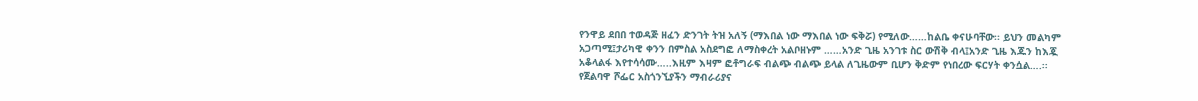የንዋይ ደበበ ተወዳጅ ዘፈን ድንገት ትዝ አለኝ (ማእበል ነው ማእበል ነው ፍቅሯ) የሚለው……ከልቤ ቀናሁባቸው፡፡ ይህን መልካም አጋጣሚ፤ታሪካዊ ቀንን በምስል አስደግፎ ለማስቀረት አልቦዘኑም ……አንድ ጊዜ አንገቱ ስር ውሽቅ ብላ፤አንድ ጊዜ እጁን ከእጇ አቆላልፋ እየተሳሳሙ…..እዚም እዛም ፎቶግራፍ ብልጭ ብልጭ ይላል ለጊዜውም ቢሆን ቅድም የነበረው ፍርሃት ቀንሷል….፡፡ የጀልባዋ ሾፌር አስጎንኚያችን ማብራሪያና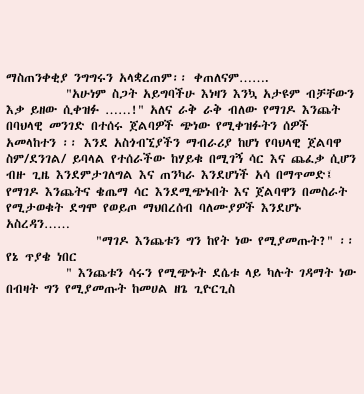ማስጠንቀቂያ ንግግሩን አላቋረጠም፡፡ ቀጠለናም…….
          "አሁነም ስጋት አይግባችሁ እነዛን እንኳ አታዩም ብቻቸውን እቃ ይዘው ሲቀዝፉ ……!" አለና ራቅ ራቅ ብለው የማገዶ እንጨት በባህላዊ መንገድ በተሰሩ ጀልባዎች ጭነው የሚቀዝፉትን ሰዎች አመላከተን ፡፡ እንደ አስጎብኚያችን ማብራሪያ ከሆነ የባህላዊ ጀልባዋ ስም/ደንገል/ ይባላል የተሰራችው ከሃይቁ በሚገኝ ሳር እና ጨፈቃ ሲሆን ብዙ ጊዜ እንደምታገለግል እና ጠንካራ እንደሆነች አሳ በማጥመድ፤ የማገዶ እንጨትና ቄጤማ ሳር እንደሚጭኑበት እና ጀልባዋን በመስራት የሚታወቁት ደግሞ የወይጦ ማህበረሰብ ባለሙያዎች እንደሆኑ አስረዳን……
               "ማገዶ እንጨቱን ግን ከየት ነው የሚያመጡት?" ፡፡ የኔ ጥያቄ ነበር
          " እንጨቱን ሳሩን የሚጭኑት ደሴቱ ላይ ካሉት ገዳማት ነው በብዛት ግን የሚያመጡት ከመሀል ዘጌ ጊዮርጊስ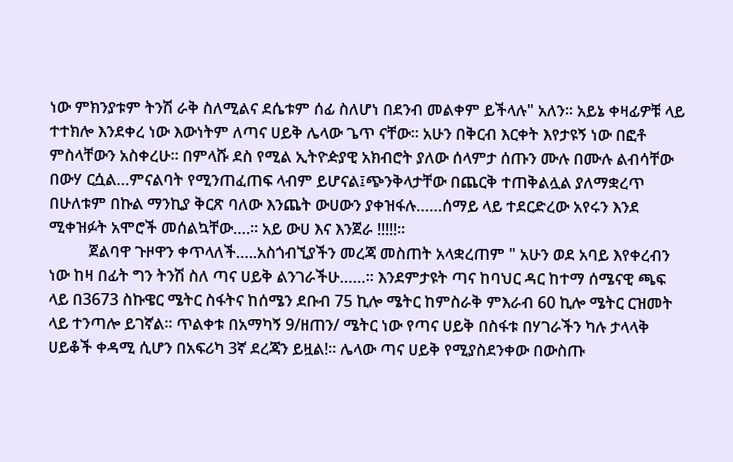ነው ምክንያቱም ትንሽ ራቅ ስለሚልና ደሴቱም ሰፊ ስለሆነ በደንብ መልቀም ይችላሉ" አለን፡፡ አይኔ ቀዛፊዎቹ ላይ ተተክሎ እንደቀረ ነው እውነትም ለጣና ሀይቅ ሌላው ጌጥ ናቸው፡፡ አሁን በቅርብ እርቀት እየታዩኝ ነው በፎቶ ምስላቸውን አስቀረሁ፡፡ በምላሹ ደስ የሚል ኢትዮዽያዊ አክብሮት ያለው ሰላምታ ሰጡን ሙሉ በሙሉ ልብሳቸው በውሃ ርሷል…ምናልባት የሚንጠፈጠፍ ላብም ይሆናል፤ጭንቅላታቸው በጨርቅ ተጠቅልሏል ያለማቋረጥ በሁለቱም በኩል ማንኪያ ቅርጽ ባለው እንጨት ውሀውን ያቀዝፋሉ……ሰማይ ላይ ተደርድረው አየሩን እንደ ሚቀዝፉት አሞሮች መሰልኳቸው….፡፡ አይ ውሀ እና እንጀራ !!!!!፡፡
          ጀልባዋ ጉዞዋን ቀጥላለች…..አስጎብኚያችን መረጃ መስጠት አላቋረጠም " አሁን ወደ አባይ እየቀረብን ነው ከዛ በፊት ግን ትንሽ ስለ ጣና ሀይቅ ልንገራችሁ……፡፡ እንደምታዩት ጣና ከባህር ዳር ከተማ ሰሜናዊ ጫፍ ላይ በ3673 ስኩዌር ሜትር ስፋትና ከሰሜን ደቡብ 75 ኪሎ ሜትር ከምስራቅ ምእራብ 60 ኪሎ ሜትር ርዝመት ላይ ተንጣሎ ይገኛል፡፡ ጥልቀቱ በአማካኝ 9/ዘጠን/ ሜትር ነው የጣና ሀይቅ በስፋቱ በሃገራችን ካሉ ታላላቅ ሀይቆች ቀዳሚ ሲሆን በአፍሪካ 3ኛ ደረጃን ይዟል!፡፡ ሌላው ጣና ሀይቅ የሚያስደንቀው በውስጡ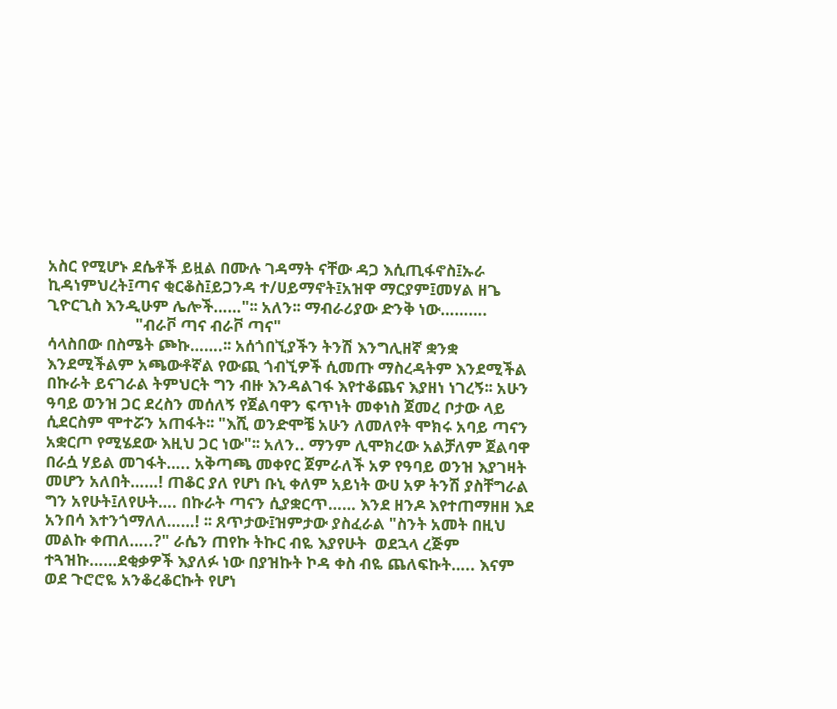አስር የሚሆኑ ደሴቶች ይዟል በሙሉ ገዳማት ናቸው ዳጋ እሲጢፋኖስ፤ኡራ ኪዳነምህረት፤ጣና ቂርቆስ፤ይጋንዳ ተ/ሀይማኖት፤አዝዋ ማርያም፤መሃል ዘጌ ጊዮርጊስ እንዲሁም ሌሎች……"፡፡ አለን፡፡ ማብራሪያው ድንቅ ነው……….
                      "ብራቮ ጣና ብራቮ ጣና"
ሳላስበው በስሜት ጮኩ…….፡፡ አሰጎበኚያችን ትንሽ እንግሊዘኛ ቋንቋ እንደሚችልም አጫውቶኛል የውጪ ጎብኚዎች ሲመጡ ማስረዳትም እንደሚችል በኩራት ይናገራል ትምህርት ግን ብዙ እንዳልገፋ እየተቆጨና እያዘነ ነገረኝ፡፡ አሁን ዓባይ ወንዝ ጋር ደረስን መሰለኝ የጀልባዋን ፍጥነት መቀነስ ጀመረ ቦታው ላይ ሲደርስም ሞተሯን አጠፋት፡፡ "እሺ ወንድሞቼ አሁን ለመለየት ሞክሩ አባይ ጣናን አቋርጦ የሚሄደው እዚህ ጋር ነው"፡፡ አለን.. ማንም ሊሞክረው አልቻለም ጀልባዋ በራሷ ሃይል መገፋት….. አቅጣጫ መቀየር ጀምራለች አዎ የዓባይ ወንዝ እያገዛት መሆን አለበት……! ጠቆር ያለ የሆነ ቡኒ ቀለም አይነት ውሀ አዎ ትንሽ ያስቸግራል ግን አየሁት፤ለየሁት…. በኩራት ጣናን ሲያቋርጥ…… እንደ ዘንዶ እየተጠማዘዘ እደ አንበሳ እተንጎማለለ……! ፡፡ ጸጥታው፤ዝምታው ያስፈራል "ስንት አመት በዚህ መልኩ ቀጠለ…..?" ራሴን ጠየኩ ትኩር ብዬ እያየሁት  ወደኋላ ረጅም ተጓዝኩ……ደቂቃዎች እያለፉ ነው በያዝኩት ኮዳ ቀስ ብዬ ጨለፍኩት….. እናም ወደ ጉሮሮዬ አንቆረቆርኩት የሆነ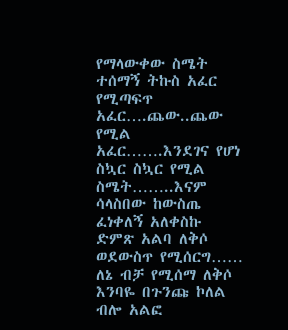የማላውቀው ስሜት ተሰማኝ ትኩስ አፈር የሚጣፍጥ አፈር….ጨው..ጨው የሚል አፈር…….እንደገና የሆነ ስኳር ስኳር የሚል ስሜት……..እናም ሳላስበው ከውስጤ ፈነቀለኝ አለቀስኩ ድምጽ አልባ ለቅሶ ወደውስጥ የሚሰርግ…… ለኔ ብቻ የሚሰማ ለቅሶ እንባዬ በጉንጩ ኮለል ብሎ አልፎ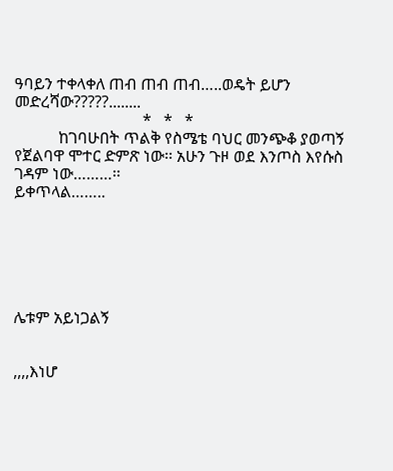ዓባይን ተቀላቀለ ጠብ ጠብ ጠብ…..ወዴት ይሆን መድረሻው?????........
                                *   *   *
           ከገባሁበት ጥልቅ የስሜቴ ባህር መንጭቆ ያወጣኝ የጀልባዋ ሞተር ድምጽ ነው፡፡ አሁን ጉዞ ወደ እንጦስ እየሱስ ገዳም ነው………፡፡
ይቀጥላል……..






ሌቱም አይነጋልኝ


,,,,እነሆ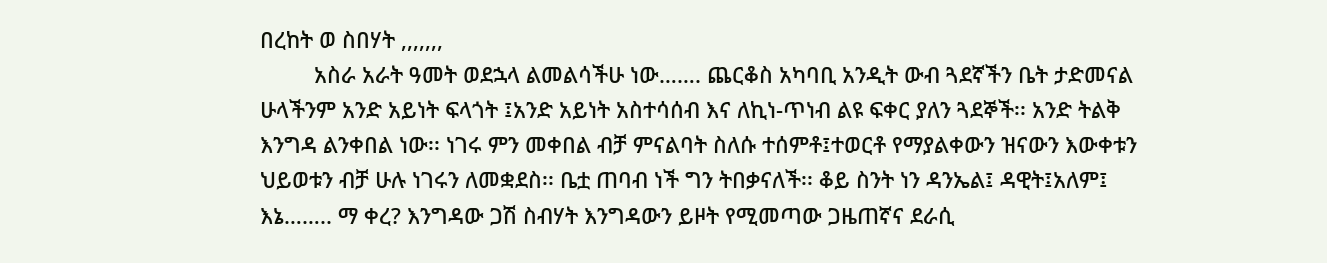በረከት ወ ስበሃት ,,,,,,,
         አስራ አራት ዓመት ወደኋላ ልመልሳችሁ ነው……. ጨርቆስ አካባቢ አንዲት ውብ ጓደኛችን ቤት ታድመናል ሁላችንም አንድ አይነት ፍላጎት ፤አንድ አይነት አስተሳሰብ እና ለኪነ-ጥነብ ልዩ ፍቀር ያለን ጓደኞች፡፡ አንድ ትልቅ እንግዳ ልንቀበል ነው፡፡ ነገሩ ምን መቀበል ብቻ ምናልባት ስለሱ ተሰምቶ፤ተወርቶ የማያልቀውን ዝናውን እውቀቱን ህይወቱን ብቻ ሁሉ ነገሩን ለመቋደስ፡፡ ቤቷ ጠባብ ነች ግን ትበቃናለች፡፡ ቆይ ስንት ነን ዳንኤል፤ ዳዊት፤አለም፤ እኔ…….. ማ ቀረ? እንግዳው ጋሽ ስብሃት እንግዳውን ይዞት የሚመጣው ጋዜጠኛና ደራሲ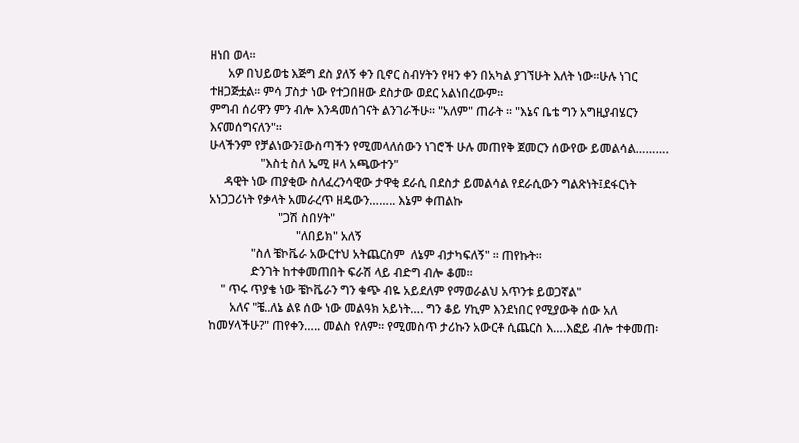ዘነበ ወላ፡፡
      አዎ በህይወቴ እጅግ ደስ ያለኝ ቀን ቢኖር ስብሃትን የዛን ቀን በአካል ያገኘሁት እለት ነው፡፡ሁሉ ነገር ተዘጋጅቷል፡፡ ምሳ ፓስታ ነው የተጋበዘው ደስታው ወደር አልነበረውም፡፡
ምግብ ሰሪዋን ምን ብሎ እንዳመሰገናት ልንገራችሁ፡፡ "አለም" ጠራት ፡፡ "እኔና ቤቴ ግን አግዚያብሄርን እናመሰግናለን"፡፡
ሁላችንም የቻልነውን፤ውስጣችን የሚመላለሰውን ነገሮች ሁሉ መጠየቅ ጀመርን ሰውየው ይመልሳል……….
                 "እስቲ ስለ ኤሚ ዞላ አጫውተን"
     ዳዊት ነው ጠያቂው ስለፈረንሳዊው ታዋቂ ደራሲ በደስታ ይመልሳል የደራሲውን ግልጽነት፤ደፋርነት አነጋጋሪነት የቃላት አመራረጥ ዘዴውን…….. እኔም ቀጠልኩ
                       "ጋሽ ስበሃት"
                             "ለበይክ" አለኝ
              "ስለ ቼኮቬራ አውርተህ አትጨርስም  ለኔም ብታካፍለኝ" ፡፡ ጠየኩት፡፡
              ድንገት ከተቀመጠበት ፍራሽ ላይ ብድግ ብሎ ቆመ፡፡
    " ጥሩ ጥያቄ ነው ቼኮቬራን ግን ቁጭ ብዬ አይደለም የማወራልህ አጥንቱ ይወጋኛል"
       አለና "ቼ..ለኔ ልዩ ሰው ነው መልዓክ አይነት…. ግን ቆይ ሃኪም እንደነበር የሚያውቅ ሰው አለ ከመሃላችሁ?" ጠየቀን….. መልስ የለም፡፡ የሚመስጥ ታሪኩን አውርቶ ሲጨርስ እ….እፎይ ብሎ ተቀመጠ፡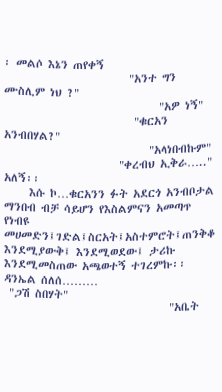፡ መልሶ እኔን ጠየቀኝ
                         "አንተ ግን ሙስሊም ነህ ?"
                               "አዎ ነኝ"
                          "ቁርአን አንብበሃል?"
                             "አላነበብኩም"
                       "ቀረብህ ኢቅራ….." አለኝ፡፡
     እሱ ኮ…ቁርአንን ፉት አደርጎ አንብቦታል ማንበብ ብቻ ሳይሆን የእስልምናን አመጣጥ የነብዩ መሀመድን፤ገድል፤ስርአት፤አስተምሮት፤ጠንቅቆ እንደሚያውቅ፤ እንደሚወደው፤ ታሪኩ እንደሚመስጠው አጫወተኝ ተገረምኩ፡፡ ዳንኤል ሰለሰ………
 "ጋሽ ስበሃት"
                                 "አቤት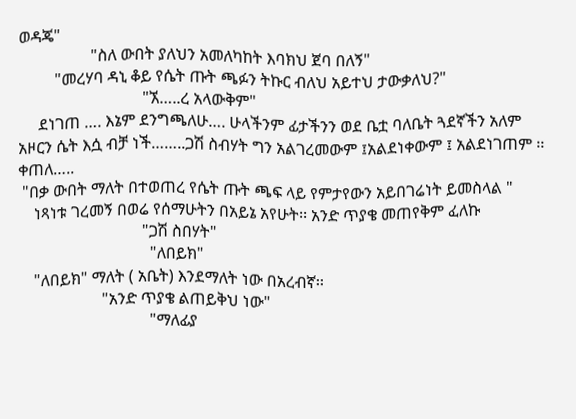ወዳጄ"
                  "ስለ ውበት ያለህን አመለካከት እባክህ ጀባ በለኝ"
         "መረሃባ ዳኒ ቆይ የሴት ጡት ጫፉን ትኩር ብለህ አይተህ ታውቃለህ?"
                               "ኧ…..ረ አላውቅም"
     ደነገጠ …. እኔም ደንግጫለሁ…. ሁላችንም ፊታችንን ወደ ቤቷ ባለቤት ጓደኛችን አለም አዞርን ሴት እሷ ብቻ ነች……..ጋሽ ስብሃት ግን አልገረመውም ፤አልደነቀውም ፤ አልደነገጠም ፡፡ ቀጠለ…..
 "በቃ ውበት ማለት በተወጠረ የሴት ጡት ጫፍ ላይ የምታየውን አይበገሬነት ይመስላል "
    ነጻነቱ ገረመኝ በወሬ የሰማሁትን በአይኔ አየሁት፡፡ አንድ ጥያቄ መጠየቅም ፈለኩ
                               "ጋሽ ስበሃት"
                                 "ለበይክ"
    "ለበይክ" ማለት ( አቤት) እንደማለት ነው በአረብኛ፡፡
                     "አንድ ጥያቄ ልጠይቅህ ነው"
                                 "ማለፊያ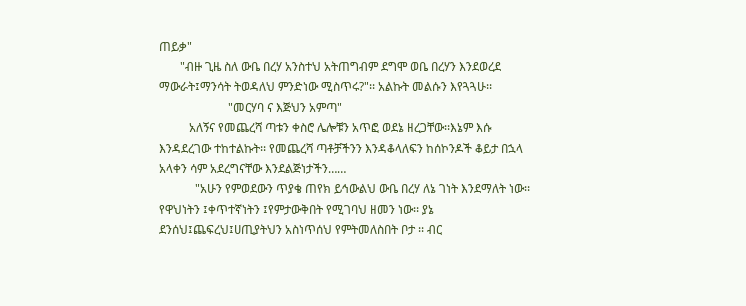ጠይቃ"
       "ብዙ ጊዜ ስለ ውቤ በረሃ አንስተህ አትጠግብም ደግሞ ወቤ በረሃን እንደወረደ ማውራት፤ማንሳት ትወዳለህ ምንድነው ሚስጥሩ?"፡፡ አልኩት መልሱን እየጓጓሁ፡፡
                       "መርሃባ ና እጅህን አምጣ"
          አለኝና የመጨረሻ ጣቱን ቀስሮ ሌሎቹን አጥፎ ወደኔ ዘረጋቸው፡፡እኔም እሱ እንዳደረገው ተከተልኩት፡፡ የመጨረሻ ጣቶቻችንን እንዳቆላለፍን ከሰኮንዶች ቆይታ በኋላ አላቀን ሳም አደረግናቸው እንደልጅነታችን……
            "አሁን የምወደውን ጥያቄ ጠየክ ይኅውልህ ውቤ በረሃ ለኔ ገነት እንደማለት ነው፡፡ የዋህነትን ፤ቀጥተኛነትን ፤የምታውቅበት የሚገባህ ዘመን ነው፡፡ ያኔ ደንሰህ፤ጨፍረህ፤ሀጢያትህን አስነጥሰህ የምትመለስበት ቦታ ፡፡ ብር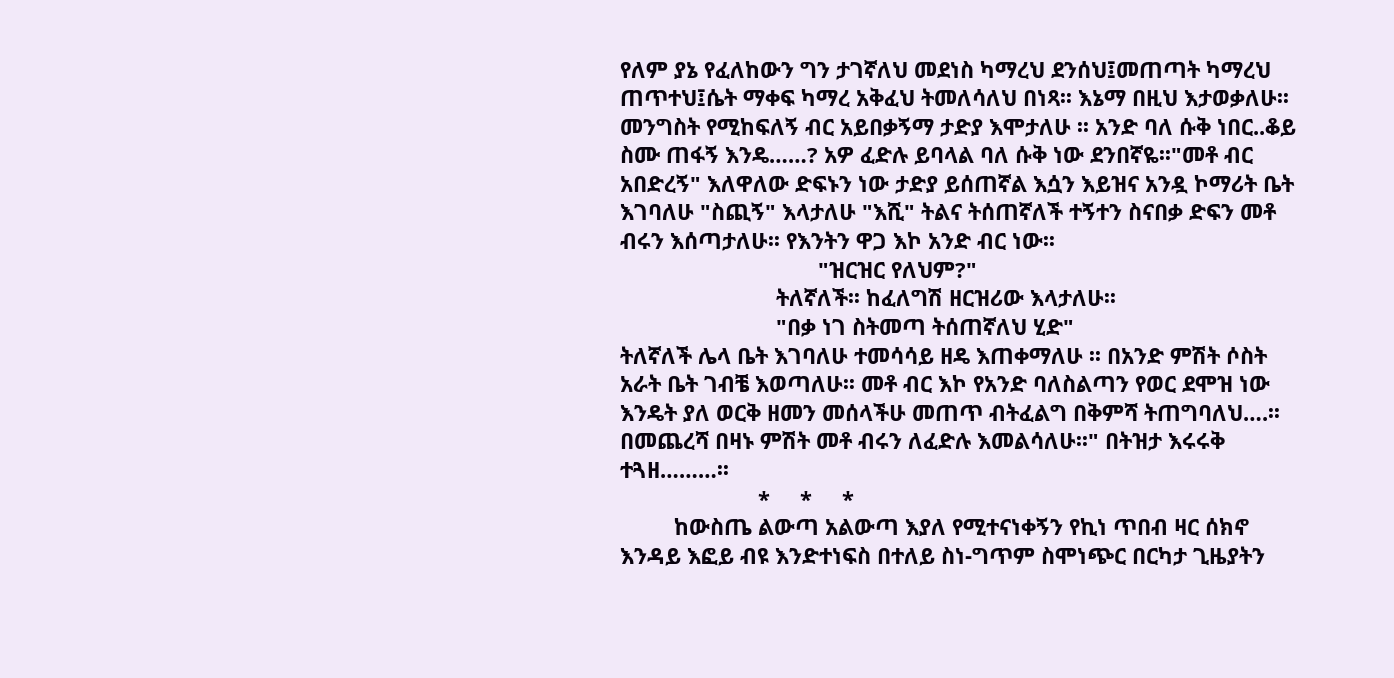የለም ያኔ የፈለከውን ግን ታገኛለህ መደነስ ካማረህ ደንሰህ፤መጠጣት ካማረህ ጠጥተህ፤ሴት ማቀፍ ካማረ አቅፈህ ትመለሳለህ በነጻ፡፡ እኔማ በዚህ እታወቃለሁ፡፡ መንግስት የሚከፍለኝ ብር አይበቃኝማ ታድያ እሞታለሁ ፡፡ አንድ ባለ ሱቅ ነበር..ቆይ ስሙ ጠፋኝ እንዴ……? አዎ ፈድሉ ይባላል ባለ ሱቅ ነው ደንበኛዬ፡፡"መቶ ብር አበድረኝ" እለዋለው ድፍኑን ነው ታድያ ይሰጠኛል እሷን እይዝና አንዷ ኮማሪት ቤት እገባለሁ "ስጪኝ" እላታለሁ "እሺ" ትልና ትሰጠኛለች ተኝተን ስናበቃ ድፍን መቶ ብሩን እሰጣታለሁ፡፡ የእንትን ዋጋ እኮ አንድ ብር ነው፡፡
                                 "ዝርዝር የለህም?"
                          ትለኛለች፡፡ ከፈለግሽ ዘርዝሪው እላታለሁ፡፡
                          "በቃ ነገ ስትመጣ ትሰጠኛለህ ሂድ"
ትለኛለች ሌላ ቤት እገባለሁ ተመሳሳይ ዘዴ እጠቀማለሁ ፡፡ በአንድ ምሽት ሶስት አራት ቤት ገብቼ እወጣለሁ፡፡ መቶ ብር እኮ የአንድ ባለስልጣን የወር ደሞዝ ነው እንዴት ያለ ወርቅ ዘመን መሰላችሁ መጠጥ ብትፈልግ በቅምሻ ትጠግባለህ….፡፡ በመጨረሻ በዛኑ ምሽት መቶ ብሩን ለፈድሉ እመልሳለሁ፡፡" በትዝታ እሩሩቅ ተጓዘ………፡፡
                       *     *     *
         ከውስጤ ልውጣ አልውጣ እያለ የሚተናነቀኝን የኪነ ጥበብ ዛር ሰክኖ እንዳይ እፎይ ብዩ እንድተነፍስ በተለይ ስነ-ግጥም ስሞነጭር በርካታ ጊዜያትን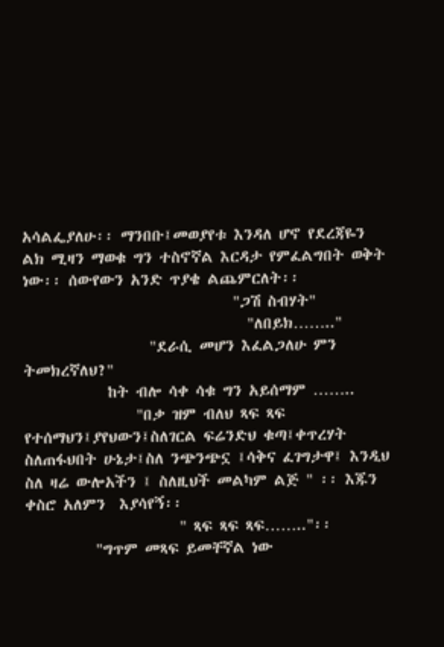አሳልፌያለሁ፡፡ ማንበቡ፤መወያየቱ እንዳለ ሆኖ የደረጃዬን ልክ ሚዛን ማወቁ ግን ተስኖኛል እርዳታ የምፈልግበት ወቅት ነው፡፡ ሰውየውን አንድ ጥያቄ ልጨምርለት፡፡
                              "ጋሽ ስብሃት"
                                "ለበይክ…….."
                  "ደራሲ መሆን እፈልጋለሁ ምን ትመክረኛለህ?"
            ከት ብሎ ሳቀ ሳቁ ግን አይሰማም ……..
                "በቃ ዝም ብለህ ጻፍ ጻፍ የተሰማህን፤ያየህውን፤ስለገርል ፍሬንድህ ቁጣ፤ቀጥረሃት ስለጠፋህበት ሁኔታ፤ስለ ንጭንጭኗ ፤ሳቅና ፈገግታዋ፤ እንዲህ ስለ ዛሬ ውሎአችን ፤ ስለዚህች መልካም ልጅ " ፡፡ እጁን ቀስሮ አለምን  እያሳየኝ፡፡
                      " ጻፍ ጻፍ ጻፍ…….."፡፡
          "ግጥም መጻፍ ይመቸኛል ነው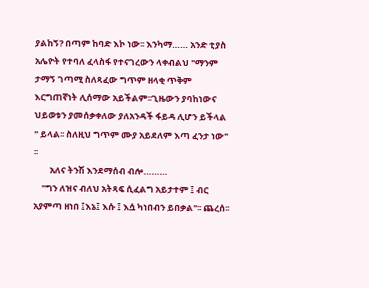ያልከኝ? በጣም ከባድ እኮ ነው፡፡ እንካማ…… አንድ ቲያስ አሌዮት የተባለ ፈላስፋ የተናገረውን ላቀብልህ "ማንም ታማኝ ገጣሚ ስለጻፈው ግጥም ዘላቂ ጥቅም እርግጠኛነት ሊሰማው አይችልም፡፡ጊዜውን ያባከነውና ህይወቱን ያመሰቃቀለው ያለአንዳች ፋይዳ ሊሆን ይችላል " ይላል፡፡ ስለዚህ ግጥም ሙያ አይደለም እጣ ፈንታ ነው" ፡፡
        አለና ትንሽ እንደማሰብ ብሎ………
    "ግን ለዝና ብለህ አትጻፍ ሲፈልግ አይታተም ፤ ብር አያምጣ ዘነበ ፤እኔ፤ እሱ ፤ እሷ ካነበብን ይበቃል"፡፡ ጨረሰ፡፡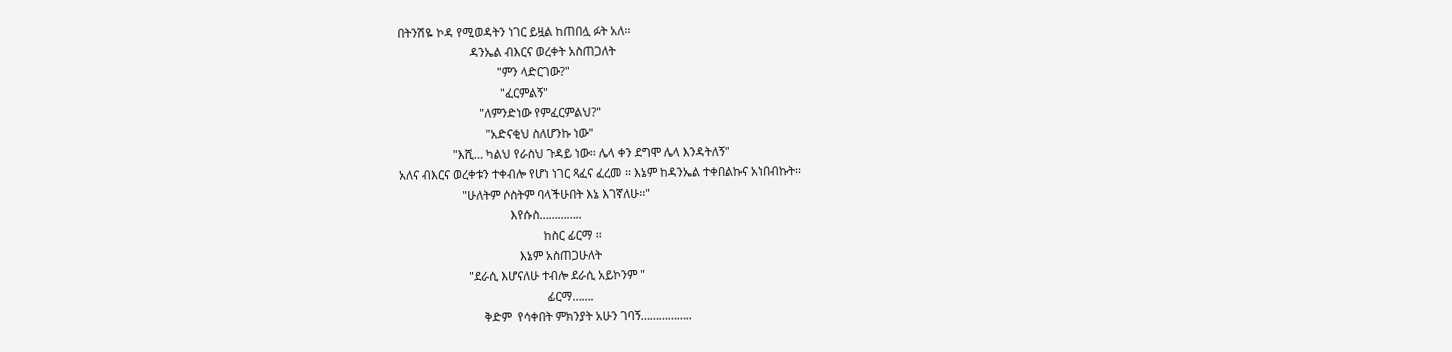በትንሽዬ ኮዳ የሚወዳትን ነገር ይዟል ከጠበሏ ፉት አለ፡፡
                        ዳንኤል ብእርና ወረቀት አስጠጋለት
                                 "ምን ላድርገው?"
                                  "ፈርምልኝ"
                           "ለምንድነው የምፈርምልህ?"
                             "አድናቂህ ስለሆንኩ ነው"
                  "እሺ… ካልህ የራስህ ጉዳይ ነው፡፡ ሌላ ቀን ደግሞ ሌላ እንዳትለኝ"
አለና ብእርና ወረቀቱን ተቀብሎ የሆነ ነገር ጻፈና ፈረመ ፡፡ እኔም ከዳንኤል ተቀበልኩና አነበብኩት፡፡
                     "ሁለትም ሶስትም ባላችሁበት እኔ እገኛለሁ፡፡"
                                     እየሱስ…………..
                                                ከስር ፊርማ ፡፡
                                        እኔም አስጠጋሁለት
                       "ደራሲ እሆናለሁ ተብሎ ደራሲ አይኮንም "
                                                 ፊርማ…….
                            ቅድም  የሳቀበት ምክንያት አሁን ገባኝ……………..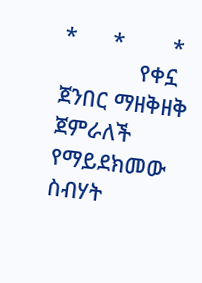*      *        *
             የቀኗ ጀንበር ማዘቅዘቅ ጀምራለች የማይደክመው ስብሃት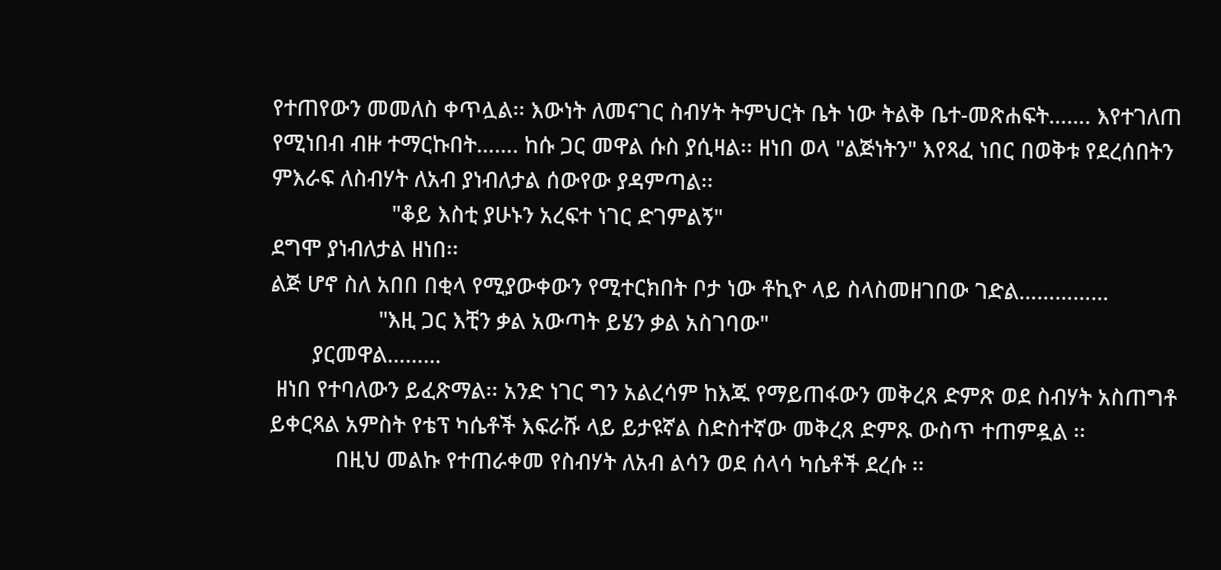የተጠየውን መመለስ ቀጥሏል፡፡ እውነት ለመናገር ስብሃት ትምህርት ቤት ነው ትልቅ ቤተ-መጽሐፍት……. እየተገለጠ የሚነበብ ብዙ ተማርኩበት……. ከሱ ጋር መዋል ሱስ ያሲዛል፡፡ ዘነበ ወላ "ልጅነትን" እየጻፈ ነበር በወቅቱ የደረሰበትን ምእራፍ ለስብሃት ለአብ ያነብለታል ሰውየው ያዳምጣል፡፡
                    "ቆይ እስቲ ያሁኑን አረፍተ ነገር ድገምልኝ"
ደግሞ ያነብለታል ዘነበ፡፡
ልጅ ሆኖ ስለ አበበ በቂላ የሚያውቀውን የሚተርክበት ቦታ ነው ቶኪዮ ላይ ስላስመዘገበው ገድል……………
                  "እዚ ጋር እቺን ቃል አውጣት ይሄን ቃል አስገባው"
       ያርመዋል………
 ዘነበ የተባለውን ይፈጽማል፡፡ አንድ ነገር ግን አልረሳም ከእጁ የማይጠፋውን መቅረጸ ድምጽ ወደ ስብሃት አስጠግቶ ይቀርጻል አምስት የቴፕ ካሴቶች እፍራሹ ላይ ይታዩኛል ስድስተኛው መቅረጸ ድምጹ ውስጥ ተጠምዷል ፡፡
           በዚህ መልኩ የተጠራቀመ የስብሃት ለአብ ልሳን ወደ ሰላሳ ካሴቶች ደረሱ ፡፡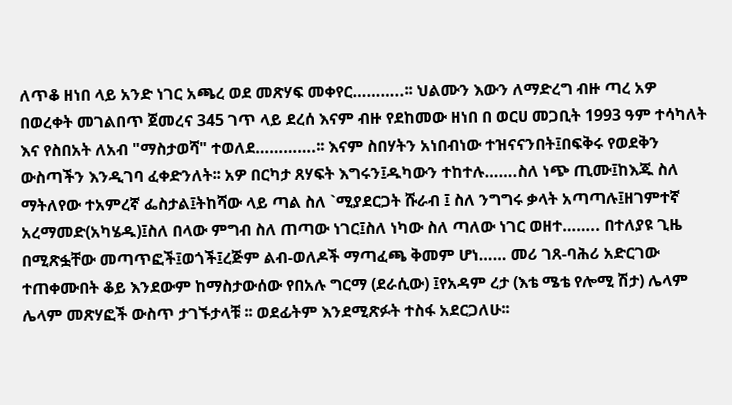ለጥቆ ዘነበ ላይ አንድ ነገር አጫረ ወደ መጽሃፍ መቀየር………..፡፡ ህልሙን እውን ለማድረግ ብዙ ጣረ አዎ በወረቀት መገልበጥ ጀመረና 345 ገጥ ላይ ደረሰ እናም ብዙ የደከመው ዘነበ በ ወርሀ መጋቢት 1993 ዓም ተሳካለት እና የስበአት ለአብ "ማስታወሻ" ተወለደ………….፡፡ እናም ስበሃትን አነበብነው ተዝናናንበት፤በፍቅሩ የወደቅን ውስጣችን እንዲገባ ፈቀድንለት፡፡ አዎ በርካታ ጸሃፍት እግሩን፤ዱካውን ተከተሉ…….ስለ ነጭ ጢሙ፤ከእጁ ስለ ማትለየው ተአምረኛ ፌስታል፤ትከሻው ላይ ጣል ስለ `ሚያደርጋት ሹራብ ፤ ስለ ንግግሩ ቃላት አጣጣሉ፤ዘገምተኛ አረማመድ(አካሄዱ)፤ስለ በላው ምግብ ስለ ጠጣው ነገር፤ስለ ነካው ስለ ጣለው ነገር ወዘተ…….. በተለያዩ ጊዜ በሚጽፏቸው መጣጥፎች፤ወጎች፤ረጅም ልብ-ወለዶች ማጣፈጫ ቅመም ሆነ…… መሪ ገጸ-ባሕሪ አድርገው ተጠቀሙበት ቆይ እንደውም ከማስታውሰው የበአሉ ግርማ (ደራሲው) ፤የአዳም ረታ (እቴ ሜቴ የሎሚ ሽታ) ሌላም ሌላም መጽሃፎች ውስጥ ታገኙታላቹ ፡፡ ወደፊትም እንደሚጽፉት ተስፋ አደርጋለሁ፡፡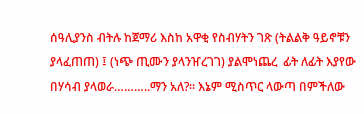ሰዓሊያንስ ብትሉ ከጀማሪ እስከ አዋቂ የስብሃትን ገጽ (ትልልቅ ዓይኖቹን ያላፈጠጠ) ፤ (ነጭ ጢሙን ያላንዠረገገ) ያልሞነጨረ  ፊት ለፊት እያየው በሃሳብ ያላወራ………..ማን አለ?፡፡ እኔም ሚስጥር ላውጣ በምችለው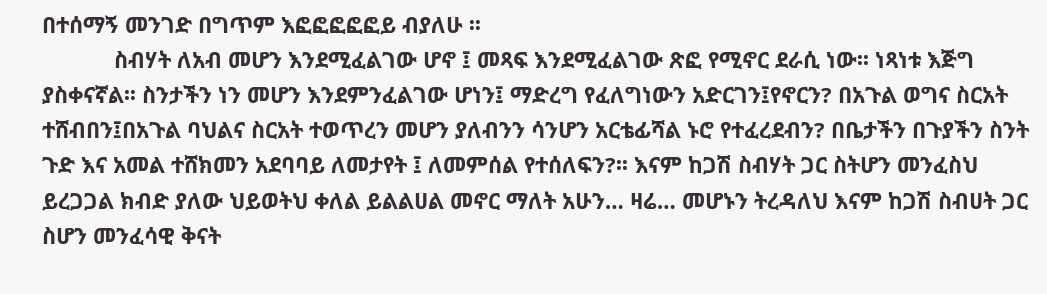በተሰማኝ መንገድ በግጥም እፎፎፎፎፎይ ብያለሁ ፡፡
            ስብሃት ለአብ መሆን እንደሚፈልገው ሆኖ ፤ መጻፍ እንደሚፈልገው ጽፎ የሚኖር ደራሲ ነው፡፡ ነጻነቱ እጅግ ያስቀናኛል፡፡ ስንታችን ነን መሆን እንደምንፈልገው ሆነን፤ ማድረግ የፈለግነውን አድርገን፤የኖርን? በአጉል ወግና ስርአት ተሸብበን፤በአጉል ባህልና ስርአት ተወጥረን መሆን ያለብንን ሳንሆን አርቴፊሻል ኑሮ የተፈረደብን? በቤታችን በጉያችን ስንት ጉድ እና አመል ተሸክመን አደባባይ ለመታየት ፤ ለመምሰል የተሰለፍን?፡፡ እናም ከጋሽ ስብሃት ጋር ስትሆን መንፈስህ ይረጋጋል ክብድ ያለው ህይወትህ ቀለል ይልልሀል መኖር ማለት አሁን… ዛሬ… መሆኑን ትረዳለህ እናም ከጋሽ ስብሀት ጋር ስሆን መንፈሳዊ ቅናት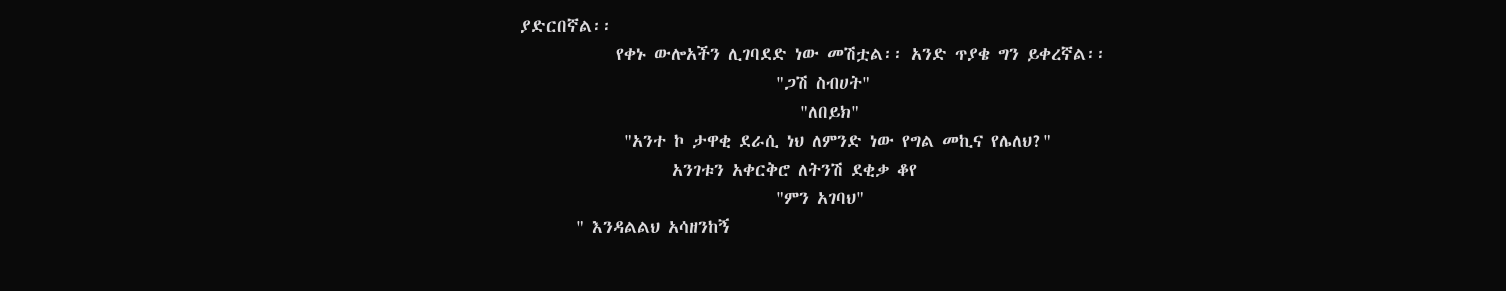ያድርበኛል፡፡
            የቀኑ ውሎአችን ሊገባደድ ነው መሽቷል፡፡ አንድ ጥያቄ ግን ይቀረኛል፡፡
                                "ጋሽ ስብሀት"
                                   "ለበይክ"
             "አንተ ኮ ታዋቂ ደራሲ ነህ ለምንድ ነው የግል መኪና የሌለህ?"
                   አንገቱን አቀርቅሮ ለትንሽ ደቂቃ ቆየ
                                "ምን አገባህ"
       " እንዳልልህ አሳዘንከኝ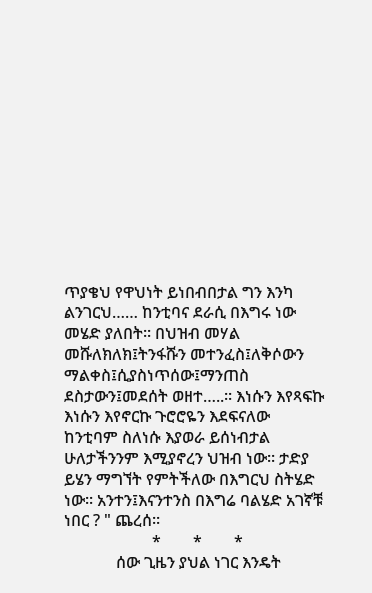ጥያቄህ የዋህነት ይነበብበታል ግን እንካ ልንገርህ…… ከንቲባና ደራሲ በእግሩ ነው መሄድ ያለበት፡፡ በህዝብ መሃል መሹለክለክ፤ትንፋሹን መተንፈስ፤ለቅሶውን ማልቀስ፤ሲያስነጥሰው፤ማንጠስ ደስታውን፤መደሰት ወዘተ…..፡፡ እነሱን እየጻፍኩ እነሱን እየኖርኩ ጉሮሮዬን እደፍናለው ከንቲባም ስለነሱ እያወራ ይሰነብታል ሁለታችንንም እሚያኖረን ህዝብ ነው፡፡ ታድያ ይሄን ማግኘት የምትችለው በእግርህ ስትሄድ ነው፡፡ አንተን፤እናንተንስ በእግሬ ባልሄድ አገኛቹ ነበር ? " ጨረሰ፡፡
                      *        *        *
             ሰው ጊዜን ያህል ነገር እንዴት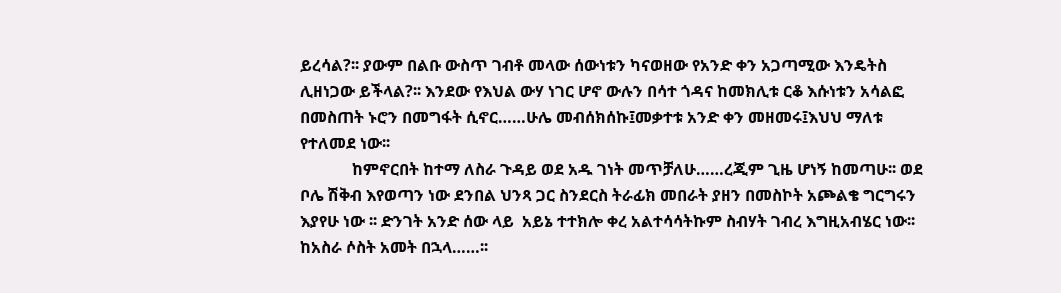ይረሳል?፡፡ ያውም በልቡ ውስጥ ገብቶ መላው ሰውነቱን ካናወዘው የአንድ ቀን አጋጣሚው እንዴትስ ሊዘነጋው ይችላል?፡፡ እንደው የእህል ውሃ ነገር ሆኖ ውሉን በሳተ ጎዳና ከመክሊቱ ርቆ እሱነቱን አሳልፎ በመስጠት ኑሮን በመግፋት ሲኖር……ሁሌ መብሰክሰኩ፤መቃተቱ አንድ ቀን መዘመሩ፤እህህ ማለቱ የተለመደ ነው፡፡
             ከምኖርበት ከተማ ለስራ ጉዳይ ወደ አዱ ገነት መጥቻለሁ……ረጂም ጊዜ ሆነኝ ከመጣሁ፡፡ ወደ ቦሌ ሽቅብ እየወጣን ነው ደንበል ህንጻ ጋር ስንደርስ ትራፊክ መበራት ያዘን በመስኮት አጮልቄ ግርግሩን እያየሁ ነው ፡፡ ድንገት አንድ ሰው ላይ  አይኔ ተተክሎ ቀረ አልተሳሳትኩም ስብሃት ገብረ እግዚአብሄር ነው፡፡ ከአስራ ሶስት አመት በኋላ……፡፡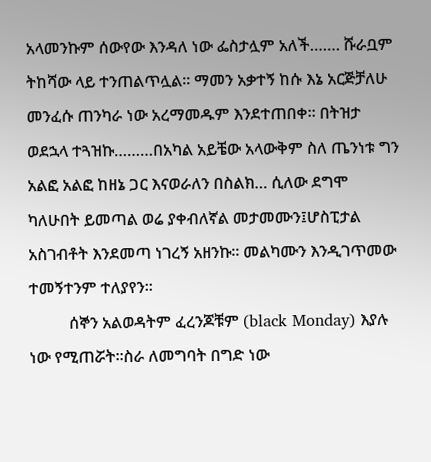አላመንኩም ሰውየው እንዳለ ነው ፌስታሏም አለች……. ሹራቧም ትከሻው ላይ ተንጠልጥሏል፡፡ ማመን አቃተኝ ከሱ እኔ አርጅቻለሁ መንፈሱ ጠንካራ ነው አረማመዱም እንደተጠበቀ፡፡ በትዝታ ወደኋላ ተጓዝኩ………በአካል አይቼው አላውቅም ስለ ጤንነቱ ግን አልፎ አልፎ ከዘኔ ጋር እናወራለን በስልክ… ሲለው ደግሞ ካለሁበት ይመጣል ወሬ ያቀብለኛል መታመሙን፤ሆስፒታል አስገብቶት እንደመጣ ነገረኝ አዘንኩ፡፡ መልካሙን እንዲገጥመው ተመኝተንም ተለያየን፡፡
          ሰኞን አልወዳትም ፈረንጆቹም (black Monday) እያሉ ነው የሚጠሯት፡፡ስራ ለመግባት በግድ ነው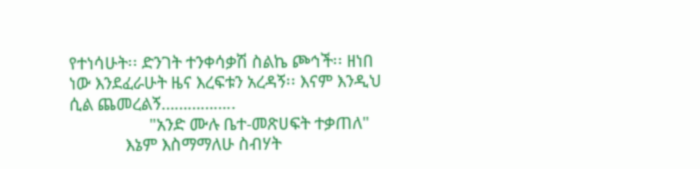የተነሳሁት፡፡ ድንገት ተንቀሳቃሽ ስልኬ ጮኅች፡፡ ዘነበ ነው እንደፈራሁት ዜና እረፍቱን አረዳኝ፡፡ እናም እንዲህ ሲል ጨመረልኝ……………..
                    "አንድ ሙሉ ቤተ-መጽሀፍት ተቃጠለ"
              እኔም እስማማለሁ ስብሃት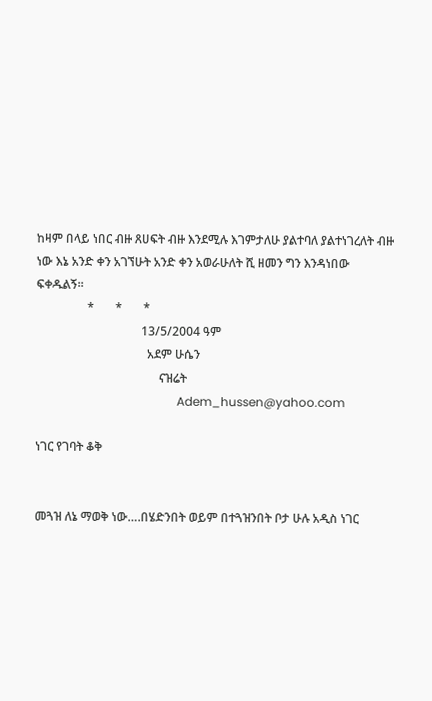ከዛም በላይ ነበር ብዙ ጸሀፍት ብዙ እንደሚሉ እገምታለሁ ያልተባለ ያልተነገረለት ብዙ ነው እኔ አንድ ቀን አገኘሁት አንድ ቀን አወራሁለት ሺ ዘመን ግን እንዳነበው ፍቀዱልኝ፡፡
                 *       *       *
                                   13/5/2004 ዓም
                                     አደም ሁሴን
                                         ናዝሬት
                                               Adem_hussen@yahoo.com

ነገር የገባት ቆቅ


መጓዝ ለኔ ማወቅ ነው….በሄድንበት ወይም በተጓዝንበት ቦታ ሁሉ አዲስ ነገር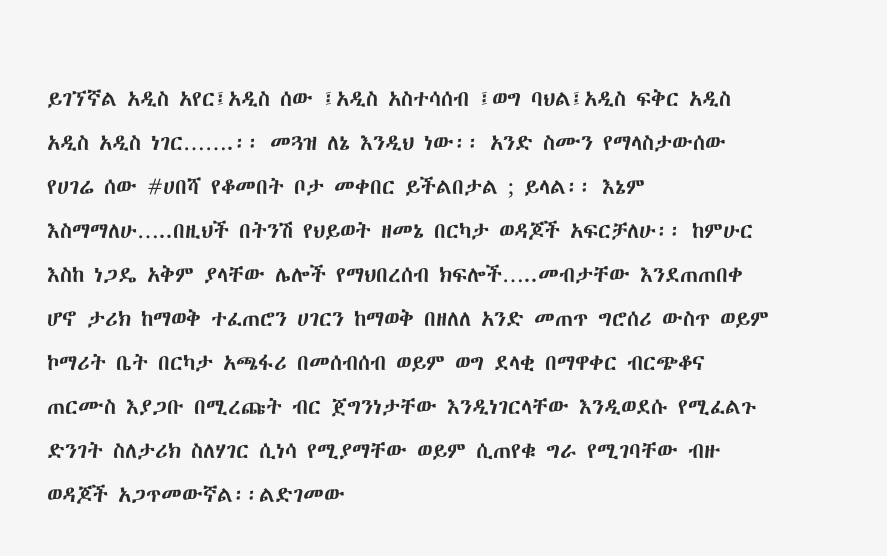ይገኘኛል አዲስ አየር፤አዲስ ሰው ፤አዲስ አስተሳሰብ ፤ወግ ባህል፤አዲስ ፍቅር አዲስ አዲስ አዲስ ነገር…….፡፡ መጓዝ ለኔ እንዲህ ነው፡፡ አንድ ስሙን የማላስታውሰው የሀገሬ ሰው #ሀበሻ የቆመበት ቦታ መቀበር ይችልበታል ; ይላል፡፡ እኔም እስማማለሁ…..በዚህች በትንሽ የህይወት ዘመኔ በርካታ ወዳጆች አፍርቻለሁ፡፡ ከምሁር እስከ ነጋዴ አቅም ያላቸው ሌሎች የማህበረሰብ ክፍሎች…..መብታቸው እንደጠጠበቀ ሆኖ ታሪክ ከማወቅ ተፈጠሮን ሀገርን ከማወቅ በዘለለ አንድ መጠጥ ግሮሰሪ ውስጥ ወይም ኮማሪት ቤት በርካታ አጫፋሪ በመሰብሰብ ወይም ወግ ደላቂ በማዋቀር ብርጭቆና ጠርሙስ እያጋቡ በሚረጩት ብር ጀግንነታቸው እንዲነገርላቸው እንዲወደሱ የሚፈልጉ ድንገት ስለታሪክ ስለሃገር ሲነሳ የሚያማቸው ወይም ሲጠየቁ ግራ የሚገባቸው ብዙ ወዳጆች አጋጥመውኛል፡፡ልድገመው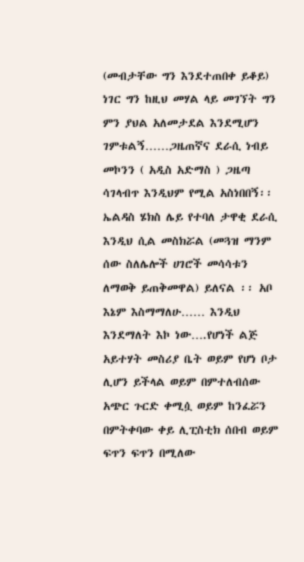(መብታቸው ግን እንደተጠበቀ ይቆይ) ነገር ግን ከዚህ መሃል ላይ መገኘት ግን ምን ያህል አለመታደል እንደሚሆን ገምቱልኝ……ጋዜጠኛና ደራሲ ነብይ መኮንን ( አዲስ አድማስ ) ጋዜጣ ሳገላብጥ እንዲህም የሚል አስነበበኝ፡፡
ኤልዳስ ሄክስ ሌይ የተባለ ታዋቂ ደራሲ እንዲህ ሲል መስክሯል (መጓዝ ማንም ሰው ስለሌሎች ሀገሮች መሳሳቱን ለማወቅ ይጠቅመዋል) ይለናል ፡፡ አቦ እኔም እስማማለሁ…… እንዲህ እንደማለት እኮ ነው….የሆነች ልጅ አይተሃት መስሪያ ቤት ወይም የሆነ ቦታ ሊሆን ይችላል ወይም በምተለብሰው አጭር ጉርድ ቀሚሷ ወይም ከንፈሯን በምትቀባው ቀይ ሊፒስቲክ ሰበብ ወይም ፍጥን ፍጥን በሚለው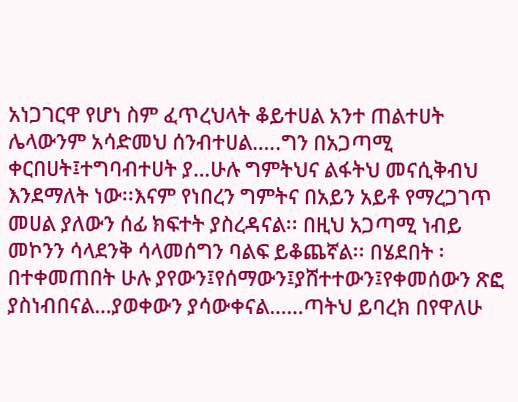አነጋገርዋ የሆነ ስም ፈጥረህላት ቆይተሀል አንተ ጠልተሀት ሌላውንም አሳድመህ ሰንብተሀል…..ግን በአጋጣሚ ቀርበሀት፤ተግባብተሀት ያ…ሁሉ ግምትህና ልፋትህ መናሲቅብህ እንደማለት ነው፡፡እናም የነበረን ግምትና በአይን አይቶ የማረጋገጥ መሀል ያለውን ሰፊ ክፍተት ያስረዳናል፡፡ በዚህ አጋጣሚ ነብይ መኮንን ሳላደንቅ ሳላመሰግን ባልፍ ይቆጨኛል፡፡ በሄደበት ፡በተቀመጠበት ሁሉ ያየውን፤የሰማውን፤ያሸተተውን፤የቀመሰውን ጽፎ ያስነብበናል…ያወቀውን ያሳውቀናል……ጣትህ ይባረክ በየዋለሁ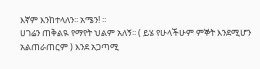እኛም እንከተላለን፡፡ አሜን! ፡፡
ሀገሬን ጠቅልዪ የማየት ህልም አለኝ፡፡ ( ይሄ የሁላችሁም ምኞት እንደሚሆን አልጠራጠርም ) እንደ አጋጣሚ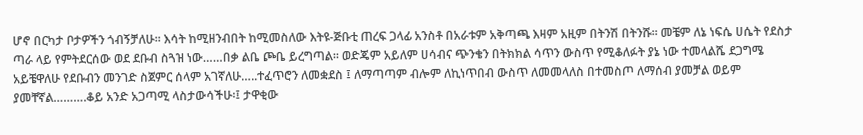ሆኖ በርካታ ቦታዎችን ጎብኝቻለሁ፡፡ እሳት ከሚዘንብበት ከሚመስለው እትዩ-ጅቡቲ ጠረፍ ጋላፊ አንስቶ በአራቱም አቅጣጫ እዛም አዚም በትንሽ በትንሹ፡፡ መቼም ለኔ ነፍሴ ሀሴት የደስታ ጣራ ላይ የምትደርሰው ወደ ደቡብ ስጓዝ ነው……በቃ ልቤ ጮቤ ይረግጣል፡፡ ወድጄም አይለም ሀሳብና ጭንቄን በትክክል ሳጥን ውስጥ የሚቆለፉት ያኔ ነው ተመላልሼ ደጋግሜ አይቼዋለሁ የደቡብን መንገድ ስጀምር ሰላም አገኛለሁ…..ተፈጥሮን ለመቋደስ ፤ ለማጣጣም ብሎም ለኪነጥበብ ውስጥ ለመመላለስ በተመስጦ ለማሰብ ያመቻል ወይም ያመቸኛል……….ቆይ አንድ አጋጣሚ ላስታውሳችሁ፡፤ ታዋቂው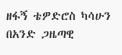ዘፋኝ ቴዎድሮስ ካሳሁን በአንድ ጋዜጣዊ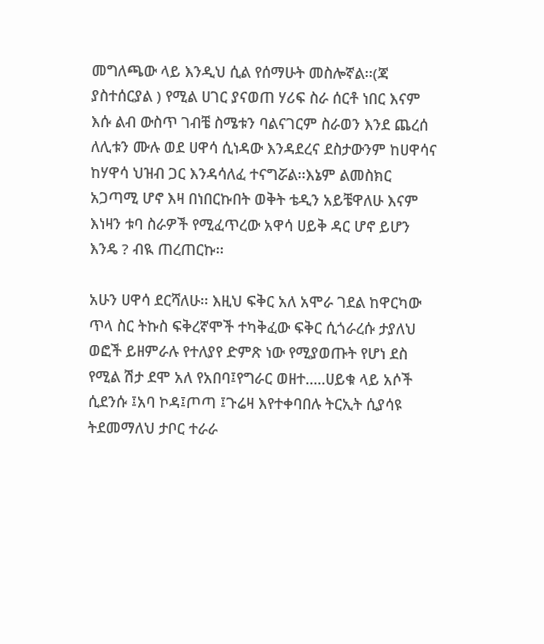መግለጫው ላይ እንዲህ ሲል የሰማሁት መስሎኛል፡፡(ጃ ያስተሰርያል ) የሚል ሀገር ያናወጠ ሃሪፍ ስራ ሰርቶ ነበር እናም እሱ ልብ ውስጥ ገብቼ ስሜቱን ባልናገርም ስራወን እንደ ጨረሰ ለሊቱን ሙሉ ወደ ሀዋሳ ሲነዳው እንዳደረና ደስታውንም ከሀዋሳና ከሃዋሳ ህዝብ ጋር እንዳሳለፈ ተናግሯል፡፡እኔም ልመስክር አጋጣሚ ሆኖ እዛ በነበርኩበት ወቅት ቴዲን አይቼዋለሁ እናም እነዛን ቱባ ስራዎች የሚፈጥረው አዋሳ ሀይቅ ዳር ሆኖ ይሆን እንዴ ? ብዪ ጠረጠርኩ፡፡

አሁን ሀዋሳ ደርሻለሁ፡፡ እዚህ ፍቅር አለ አሞራ ገደል ከዋርካው ጥላ ስር ትኩስ ፍቅረኛሞች ተካቅፈው ፍቅር ሲጎራረሱ ታያለህ ወፎች ይዘምራሉ የተለያየ ድምጽ ነው የሚያወጡት የሆነ ደስ የሚል ሽታ ደሞ አለ የአበባ፤የግራር ወዘተ…..ሀይቁ ላይ አሶች ሲደንሱ ፤አባ ኮዳ፤ጦጣ ፤ጉሬዛ እየተቀባበሉ ትርኢት ሲያሳዩ ትደመማለህ ታቦር ተራራ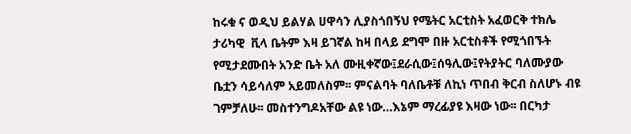ከሩቁ ና ወዲህ ይልሃል ሀዋሳን ሊያስጎበኝህ የሜትር አርቲስት አፈወርቅ ተክሌ ታሪካዊ  ቪላ ቤትም እዛ ይገኛል ከዛ በላይ ደግሞ በዙ አርቲስቶች የሚጎበኙት የሚታደሙበት አንድ ቤት አለ ሙዚቀኛው፤ደራሲው፤ሰዓሊው፤የትያትር ባለሙያው ቤቷን ሳይሳለም አይመለስም፡፡ ምናልባት ባለቤቶቹ ለኪነ ጥበብ ቅርብ ስለሆኑ ብዩ ገምቻለሁ፡፡ መስተንግዶአቸው ልዩ ነው…እኔም ማረፊያዩ እዛው ነው፡፡ በርካታ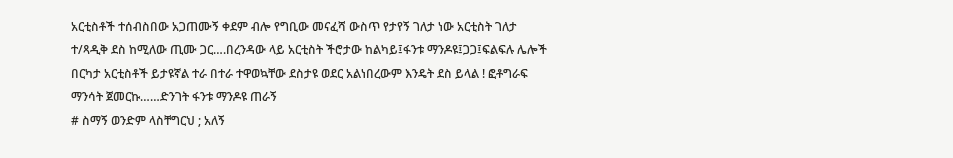አርቲስቶች ተሰብስበው አጋጠሙኝ ቀደም ብሎ የግቢው መናፈሻ ውስጥ የታየኝ ገለታ ነው አርቲስት ገለታ ተ/ጻዲቅ ደስ ከሚለው ጢሙ ጋር….በረንዳው ላይ አርቲስት ችሮታው ከልካይ፤ፋንቱ ማንዶዩ፤ጋጋ፤ፍልፍሉ ሌሎች በርካታ አርቲስቶች ይታዩኛል ተራ በተራ ተዋወኳቸው ደስታዩ ወደር አልነበረውም እንዴት ደስ ይላል ! ፎቶግራፍ ማንሳት ጀመርኩ……ድንገት ፋንቱ ማንዶዩ ጠራኝ
# ስማኝ ወንድም ላስቸግርህ ; አለኝ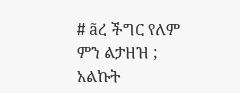# ãረ ችግር የለም ምን ልታዘዝ ; አልኩት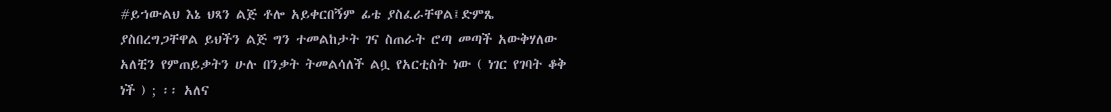#ይኀውልህ እኔ ህጻን ልጅ ቶሎ አይቀርበኝም ፊቴ ያስፈራቸዋል፤ድምጼ ያስበረግጋቸዋል ይህችን ልጅ ግን ተመልከታት ገና ስጠራት ሮጣ መጣች አውቅሃለው አለቺን የምጠይቃትን ሁሉ በንቃት ትመልሳለች ልቧ የአርቲስት ነው ( ነገር የገባት ቆቅ ነች ) ; ፡፡ አለና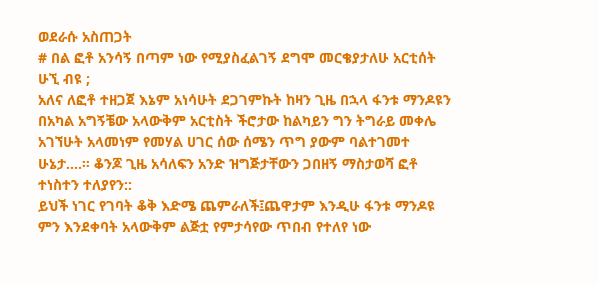ወደራሱ አስጠጋት
# በል ፎቶ አንሳኝ በጣም ነው የሚያስፈልገኝ ደግሞ መርቄያታለሁ አርቲሰት ሁኚ ብዩ ;
አለና ለፎቶ ተዘጋጀ እኔም አነሳሁት ደጋገምኩት ከዛን ጊዜ በኋላ ፋንቱ ማንዶዩን በአካል አግኝቼው አላውቅም አርቲስት ችሮታው ከልካይን ግን ትግራይ መቀሌ አገኘሁት አላመነም የመሃል ሀገር ሰው ሰሜን ጥግ ያውም ባልተገመተ ሁኔታ….፡፡ ቆንጆ ጊዜ አሳለፍን አንድ ዝግጅታቸውን ጋበዘኝ ማስታወሻ ፎቶ ተነስተን ተለያየን::
ይህች ነገር የገባት ቆቅ እድሜ ጨምራለች፤ጨዋታም እንዲሁ ፋንቱ ማንዶዩ ምን እንደቀባት አላውቅም ልጅቷ የምታሳየው ጥበብ የተለየ ነው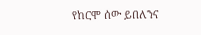የከርሞ ሰው ይበለንና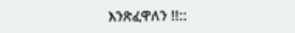እንጽፈዋለን !!::